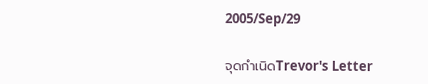2005/Sep/29

จุดกำเนิดTrevor's Letter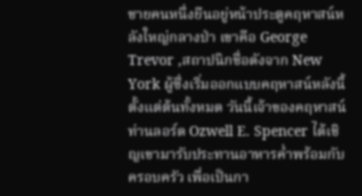ชายคนหนึ่งยืนอยู่หน้าประตูคฤหาสน์หลังใหญ่กลางป่า เขาคือ George Trevor ,สถาปนิกชื่อดังจาก New York ผู้ซึ่งเริ่มออกแบบคฤหาสน์หลังนี้ตั้งแต่ต้นทั้งหมด วันนี้เจ้าของคฤหาสน์ท่านลอร์ด Ozwell E. Spencer ได้เชิญเขามารับประทานอาหารค่ำพร้อมกับครอบครัว เพื่อเป็นกา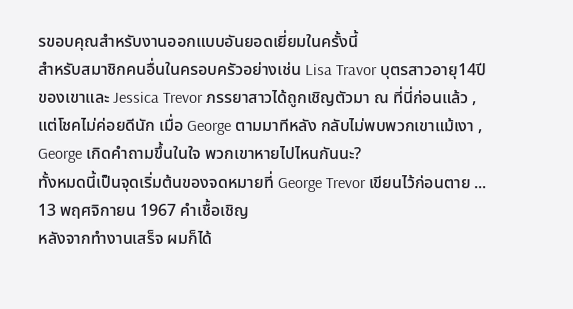รขอบคุณสำหรับงานออกแบบอันยอดเยี่ยมในครั้งนี้
สำหรับสมาชิกคนอื่นในครอบครัวอย่างเช่น Lisa Travor บุตรสาวอายุ14ปีของเขาและ Jessica Trevor ภรรยาสาวได้ถูกเชิญตัวมา ณ ที่นี่ก่อนแล้ว , แต่โชคไม่ค่อยดีนัก เมื่อ George ตามมาทีหลัง กลับไม่พบพวกเขาแม้เงา , George เกิดคำถามขึ้นในใจ พวกเขาหายไปไหนกันนะ?
ทั้งหมดนี้เป็นจุดเริ่มต้นของจดหมายที่ George Trevor เขียนไว้ก่อนตาย ...
13 พฤศจิกายน 1967 คำเชื้อเชิญ
หลังจากทำงานเสร็จ ผมก็ได้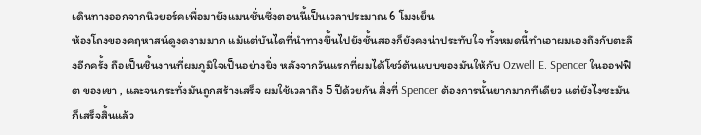เดินทางออกจากนิวยอร์คเพื่อมายังแมนชั่นซึ่งตอนนี้เป็นเวลาประมาณ 6 โมงเย็น
ห้องโถงของคฤหาสน์ดูงดงามมาก แม้แต่บันไดที่นำทางขึ้นไปยังชั้นสองก็ยังคงน่าประทับใจ ทั้งหมดนี้ทำเอาผมเองถึงกับตะลึงอีกครั้ง ถือเป็นชิ้นงานที่ผมภูมิใจเป็นอย่างยิ่ง หลังจากวันแรกที่ผมได้โชว์ต้นแบบของมันให้กับ Ozwell E. Spencer ในออฟฟิต ของเขา , และจนกระทั่งมันถูกสร้างเสร็จ ผมใช้เวลาถึง 5 ปีด้วยกัน สิ่งที่ Spencer ต้องการนั้นยากมากทีเดียว แต่ยังไงซะมันก็เสร็จสิ้นแล้ว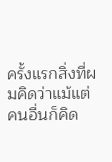ครั้งแรกสิ่งที่ผมคิดว่าแม้แต่คนอื่นก็คิด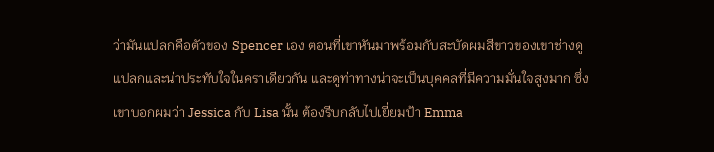ว่ามันแปลกคือตัวของ Spencer เอง ตอนที่เขาหันมาพร้อมกับสะบัดผมสีขาวของเขาช่างดูแปลกและน่าประทับใจในคราเดียวกัน และดูท่าทางน่าจะเป็นบุคคลที่มีความมั่นใจสูงมาก ซึ่งเขาบอกผมว่า Jessica กับ Lisa นั้น ต้องรีบกลับไปเยี่ยมป้า Emma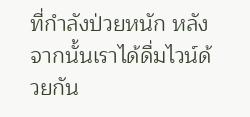ที่กำลังป่วยหนัก หลังจากนั้นเราได้ดื่มไวน์ด้วยกัน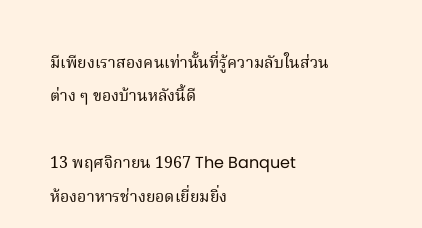มีเพียงเราสองคนเท่านั้นที่รู้ความลับในส่วนต่าง ๆ ของบ้านหลังนี้ดี

13 พฤศจิกายน 1967 The Banquet
ห้องอาหารช่างยอดเยี่ยมยิ่ง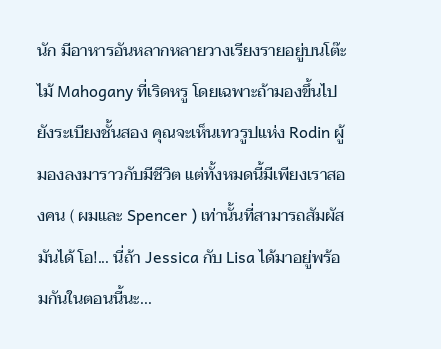นัก มีอาหารอันหลากหลายวางเรียงรายอยู่บนโต๊ะไม้ Mahogany ที่เริดหรู โดยเฉพาะถ้ามองขึ้นไปยังระเบียงชั้นสอง คุณจะเห็นเทวรูปแห่ง Rodin ผู้มองลงมาราวกับมีชีวิต แต่ทั้งหมดนี้มีเพียงเราสองคน ( ผมและ Spencer ) เท่านั้นที่สามารถสัมผัสมันได้ โอ!... นี่ถ้า Jessica กับ Lisa ได้มาอยู่พร้อมกันในตอนนี้นะ...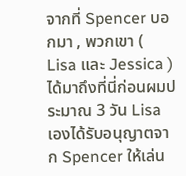จากที่ Spencer บอกมา , พวกเขา ( Lisa และ Jessica )ได้มาถึงที่นี่ก่อนผมประมาณ 3 วัน Lisa เองได้รับอนุญาตจาก Spencer ให้เล่น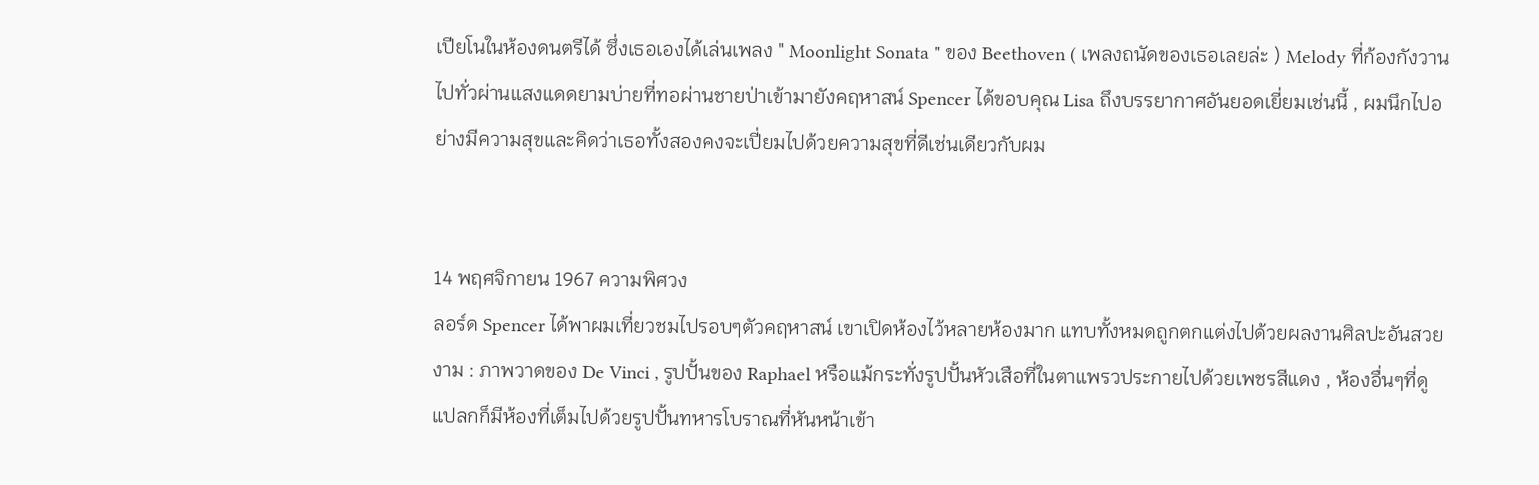เปียโนในห้องดนตรีได้ ซึ่งเธอเองได้เล่นเพลง " Moonlight Sonata " ของ Beethoven ( เพลงถนัดของเธอเลยล่ะ ) Melody ที่ก้องกังวานไปทั่วผ่านแสงแดดยามบ่ายที่ทอผ่านชายป่าเข้ามายังคฤหาสน์ Spencer ได้ขอบคุณ Lisa ถึงบรรยากาศอันยอดเยี่ยมเช่นนี้ , ผมนึกไปอย่างมีความสุขและคิดว่าเธอทั้งสองคงจะเปี่ยมไปด้วยความสุขที่ดีเช่นเดียวกับผม


14 พฤศจิกายน 1967 ความพิศวง
ลอร์ด Spencer ได้พาผมเที่ยวชมไปรอบๆตัวคฤหาสน์ เขาเปิดห้องไว้หลายห้องมาก แทบทั้งหมดถูกตกแต่งไปด้วยผลงานศิลปะอันสวยงาม : ภาพวาดของ De Vinci , รูปปั้นของ Raphael หรือแม้กระทั่งรูปปั้นหัวเสือที่ในตาแพรวประกายไปด้วยเพชรสีแดง , ห้องอื่นๆที่ดูแปลกก็มีห้องที่เต็มไปด้วยรูปปั้นทหารโบราณที่หันหน้าเข้า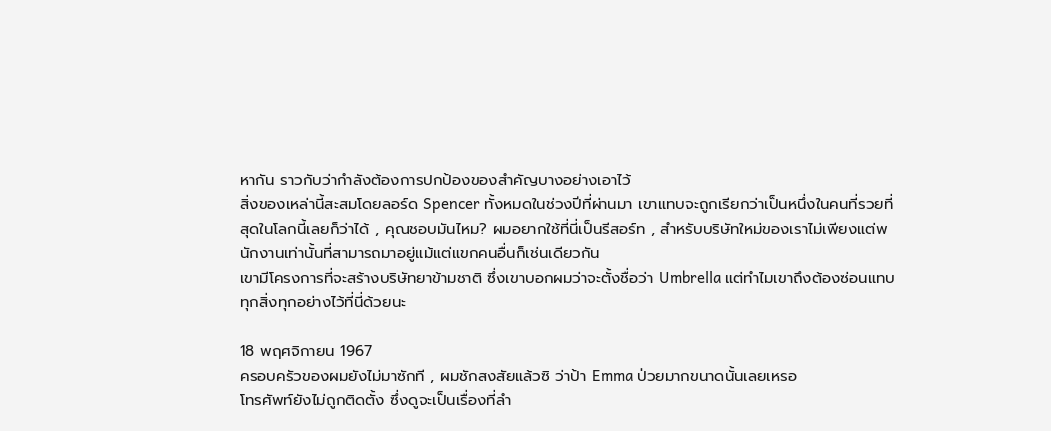หากัน ราวกับว่ากำลังต้องการปกป้องของสำคัญบางอย่างเอาไว้
สิ่งของเหล่านี้สะสมโดยลอร์ด Spencer ทั้งหมดในช่วงปีที่ผ่านมา เขาแทบจะถูกเรียกว่าเป็นหนึ่งในคนที่รวยที่สุดในโลกนี้เลยก็ว่าได้ , คุณชอบมันไหม? ผมอยากใช้ที่นี่เป็นรีสอร์ท , สำหรับบริษัทใหม่ของเราไม่เพียงแต่พนักงานเท่านั้นที่สามารถมาอยู่แม้แต่แขกคนอื่นก็เช่นเดียวกัน
เขามีโครงการที่จะสร้างบริษัทยาข้ามชาติ ซึ่งเขาบอกผมว่าจะตั้งชื่อว่า Umbrella แต่ทำไมเขาถึงต้องซ่อนแทบทุกสิ่งทุกอย่างไว้ที่นี่ด้วยนะ

18 พฤศจิกายน 1967
ครอบครัวของผมยังไม่มาซักที , ผมชักสงสัยแล้วซิ ว่าป้า Emma ป่วยมากขนาดนั้นเลยเหรอ
โทรศัพท์ยังไม่ถูกติดตั้ง ซึ่งดูจะเป็นเรื่องที่ลำ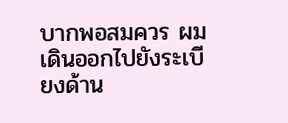บากพอสมควร ผมเดินออกไปยังระเบียงด้าน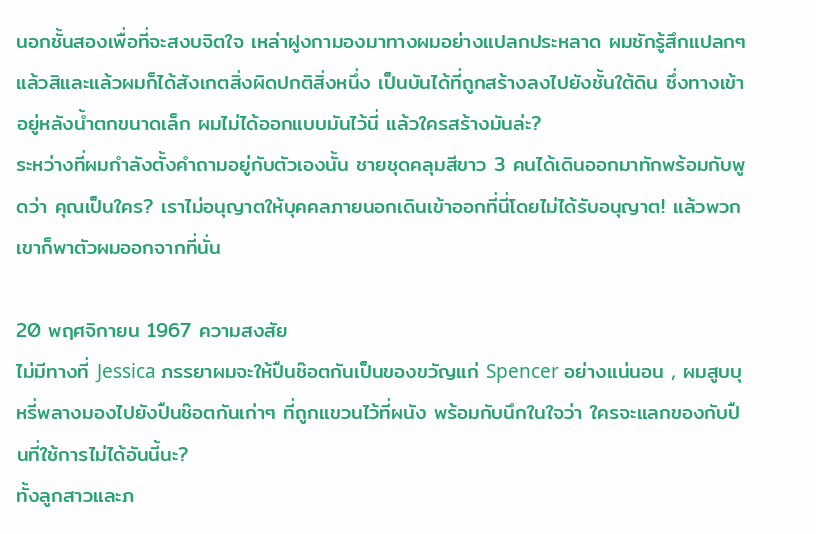นอกชั้นสองเพื่อที่จะสงบจิตใจ เหล่าฝูงกามองมาทางผมอย่างแปลกประหลาด ผมชักรู้สึกแปลกๆแล้วสิและแล้วผมก็ได้สังเกตสิ่งผิดปกติสิ่งหนึ่ง เป็นบันได้ที่ถูกสร้างลงไปยังชั้นใต้ดิน ซึ่งทางเข้าอยู่หลังน้ำตกขนาดเล็ก ผมไม่ได้ออกแบบมันไว้นี่ แล้วใครสร้างมันล่ะ?
ระหว่างที่ผมกำลังตั้งคำถามอยู่กับตัวเองนั้น ชายชุดคลุมสีขาว 3 คนได้เดินออกมาทักพร้อมกับพูดว่า คุณเป็นใคร? เราไม่อนุญาตให้บุคคลภายนอกเดินเข้าออกที่นี่โดยไม่ได้รับอนุญาต! แล้วพวกเขาก็พาตัวผมออกจากที่นั่น

20 พฤศจิกายน 1967 ความสงสัย
ไม่มีทางที่ Jessica ภรรยาผมจะให้ปืนช๊อตกันเป็นของขวัญแก่ Spencer อย่างแน่นอน , ผมสูบบุหรี่พลางมองไปยังปืนช๊อตกันเก่าๆ ที่ถูกแขวนไว้ที่ผนัง พร้อมกับนึกในใจว่า ใครจะแลกของกับปืนที่ใช้การไม่ได้อันนี้นะ?
ทั้งลูกสาวและภ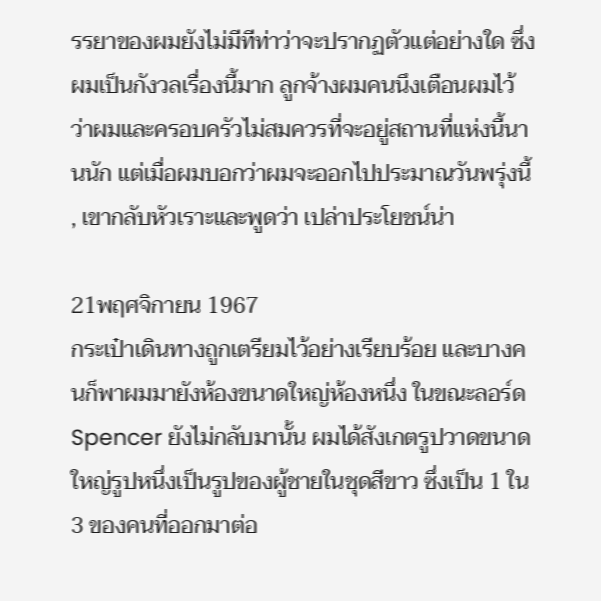รรยาของผมยังไม่มีทีท่าว่าจะปรากฏตัวแต่อย่างใด ซึ่งผมเป็นกังวลเรื่องนี้มาก ลูกจ้างผมคนนึงเตือนผมไว้ว่าผมและครอบครัวไม่สมควรที่จะอยู่สถานที่แห่งนี้นานนัก แต่เมื่อผมบอกว่าผมจะออกไปประมาณวันพรุ่งนี้ , เขากลับหัวเราะและพูดว่า เปล่าประโยชน์น่า

21พฤศจิกายน 1967
กระเป๋าเดินทางถูกเตรียมไว้อย่างเรียบร้อย และบางคนก็พาผมมายังห้องขนาดใหญ่ห้องหนึ่ง ในขณะลอร์ด Spencer ยังไม่กลับมานั้น ผมได้สังเกตรูปวาดขนาดใหญ่รูปหนึ่งเป็นรูปของผู้ชายในชุดสีขาว ซึ่งเป็น 1 ใน 3 ของคนที่ออกมาต่อ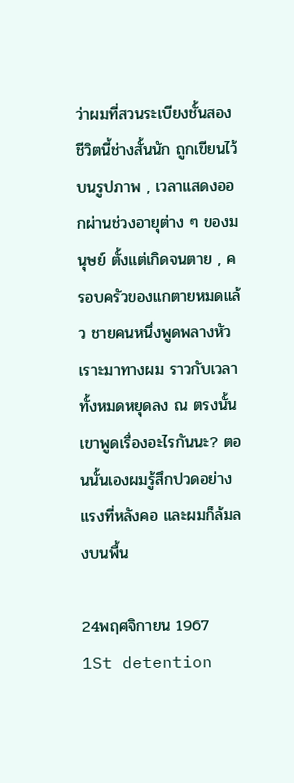ว่าผมที่สวนระเบียงชั้นสอง
ชีวิตนี้ช่างสั้นนัก ถูกเขียนไว้บนรูปภาพ , เวลาแสดงออกผ่านช่วงอายุต่าง ๆ ของมนุษย์ ตั้งแต่เกิดจนตาย , ครอบครัวของแกตายหมดแล้ว ชายคนหนึ่งพูดพลางหัวเราะมาทางผม ราวกับเวลาทั้งหมดหยุดลง ณ ตรงนั้น เขาพูดเรื่องอะไรกันนะ? ตอนนั้นเองผมรู้สึกปวดอย่างแรงที่หลังคอ และผมก็ล้มลงบนพื้น

24พฤศจิกายน 1967
1St detention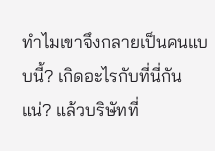ทำไมเขาจึงกลายเป็นคนแบบนี้? เกิดอะไรกับที่นี่กันแน่? แล้วบริษัทที่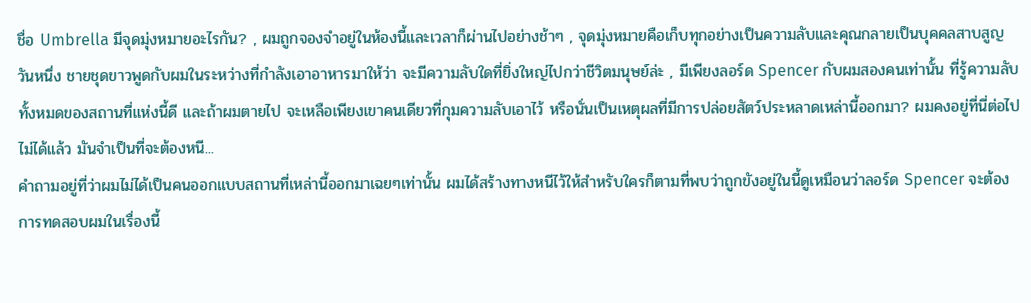ชื่อ Umbrella มีจุดมุ่งหมายอะไรกัน? , ผมถูกจองจำอยู่ในห้องนี้และเวลาก็ผ่านไปอย่างช้าๆ , จุดมุ่งหมายคือเก็บทุกอย่างเป็นความลับและคุณกลายเป็นบุคคลสาบสูญ
วันหนึ่ง ชายชุดขาวพูดกับผมในระหว่างที่กำลังเอาอาหารมาให้ว่า จะมีความลับใดที่ยิ่งใหญ่ไปกว่าชีวิตมนุษย์ล่ะ , มีเพียงลอร์ด Spencer กับผมสองคนเท่านั้น ที่รู้ความลับทั้งหมดของสถานที่แห่งนี้ดี และถ้าผมตายไป จะเหลือเพียงเขาคนเดียวที่กุมความลับเอาไว้ หรือนั่นเป็นเหตุผลที่มีการปล่อยสัตว์ประหลาดเหล่านี้ออกมา? ผมคงอยู่ที่นี่ต่อไปไม่ได้แล้ว มันจำเป็นที่จะต้องหนี...
คำถามอยู่ที่ว่าผมไม่ได้เป็นคนออกแบบสถานที่เหล่านี้ออกมาเฉยๆเท่านั้น ผมได้สร้างทางหนีไว้ให้สำหรับใครก็ตามที่พบว่าถูกขังอยู่ในนี้ดูเหมือนว่าลอร์ด Spencer จะต้องการทดสอบผมในเรื่องนี้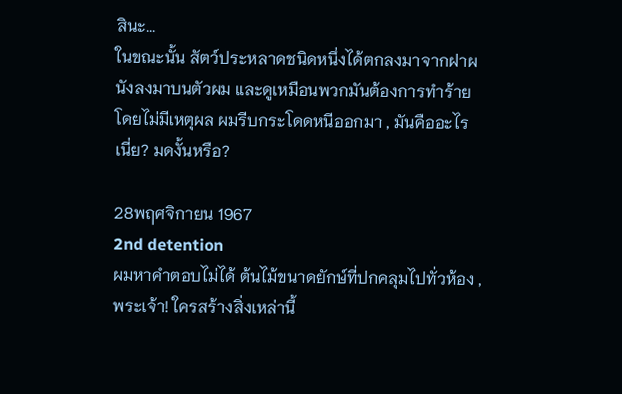สินะ...
ในขณะนั้น สัตว์ประหลาดชนิดหนึ่งได้ตกลงมาจากฝาผนังลงมาบนตัวผม และดูเหมือนพวกมันต้องการทำร้าย โดยไม่มีเหตุผล ผมรีบกระโดดหนีออกมา , มันคืออะไรเนี่ย? มดงั้นหรือ?

28พฤศจิกายน 1967
2nd detention
ผมหาคำตอบไม่ได้ ต้นไม้ขนาดยักษ์ที่ปกคลุมไปทั่วห้อง , พระเจ้า! ใครสร้างสิ่งเหล่านี้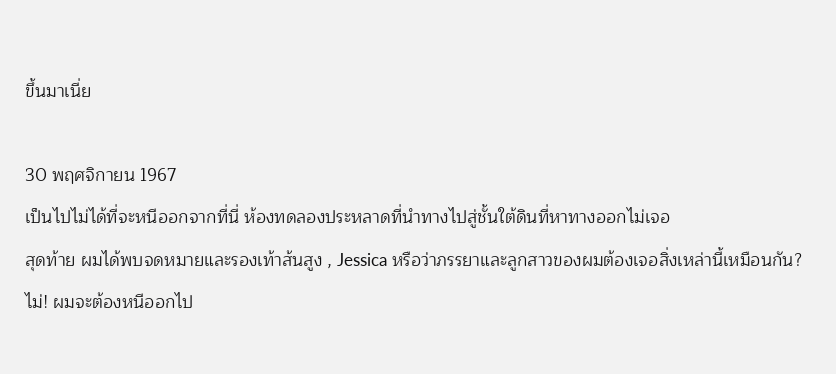ขึ้นมาเนี่ย

30 พฤศจิกายน 1967
เป็นไปไม่ได้ที่จะหนีออกจากที่นี่ ห้องทดลองประหลาดที่นำทางไปสู่ชั้นใต้ดินที่หาทางออกไม่เจอ
สุดท้าย ผมได้พบจดหมายและรองเท้าส้นสูง , Jessica หรือว่าภรรยาและลูกสาวของผมต้องเจอสิ่งเหล่านี้เหมือนกัน? ไม่! ผมจะต้องหนีออกไป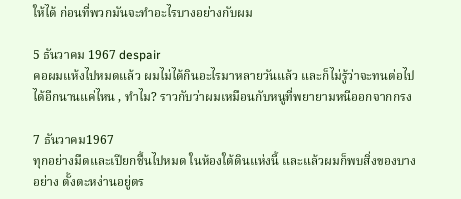ให้ได้ ก่อนที่พวกมันจะทำอะไรบางอย่างกับผม

5 ธันวาคม 1967 despair
คอผมแห้งไปหมดแล้ว ผมไม่ได้กินอะไรมาหลายวันแล้ว และก็ไม่รู้ว่าจะทนต่อไปได้อีกนานแค่ไหน , ทำไม? ราวกับว่าผมเหมือนกับหนูที่พยายามหนีออกจากกรง

7 ธันวาคม1967
ทุกอย่างมืดและเปียกชื้นไปหมด ในห้องใต้ดินแห่งนี้ และแล้วผมก็พบสิ่งของบางอย่าง ตั้งตะหง่านอยู่ตร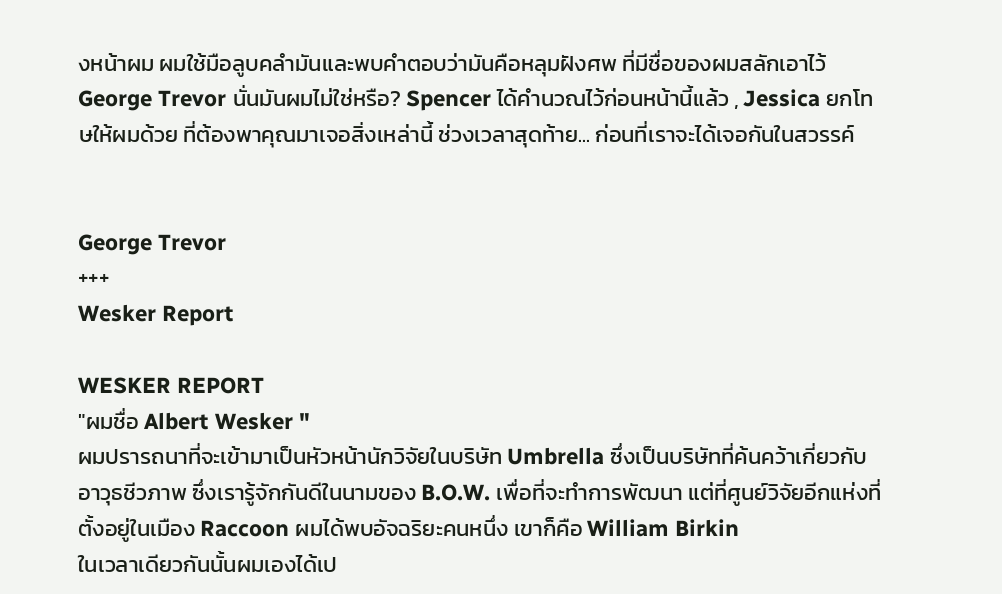งหน้าผม ผมใช้มือลูบคลำมันและพบคำตอบว่ามันคือหลุมฝังศพ ที่มีชื่อของผมสลักเอาไว้
George Trevor นั่นมันผมไม่ใช่หรือ? Spencer ได้คำนวณไว้ก่อนหน้านี้แล้ว , Jessica ยกโทษให้ผมด้วย ที่ต้องพาคุณมาเจอสิ่งเหล่านี้ ช่วงเวลาสุดท้าย... ก่อนที่เราจะได้เจอกันในสวรรค์


George Trevor
+++
Wesker Report

WESKER REPORT
"ผมชื่อ Albert Wesker "
ผมปรารถนาที่จะเข้ามาเป็นหัวหน้านักวิจัยในบริษัท Umbrella ซึ่งเป็นบริษัทที่ค้นคว้าเกี่ยวกับอาวุธชีวภาพ ซึ่งเรารู้จักกันดีในนามของ B.O.W. เพื่อที่จะทำการพัฒนา แต่ที่ศูนย์วิจัยอีกแห่งที่ตั้งอยู่ในเมือง Raccoon ผมได้พบอัจฉริยะคนหนึ่ง เขาก็คือ William Birkin
ในเวลาเดียวกันนั้นผมเองได้เป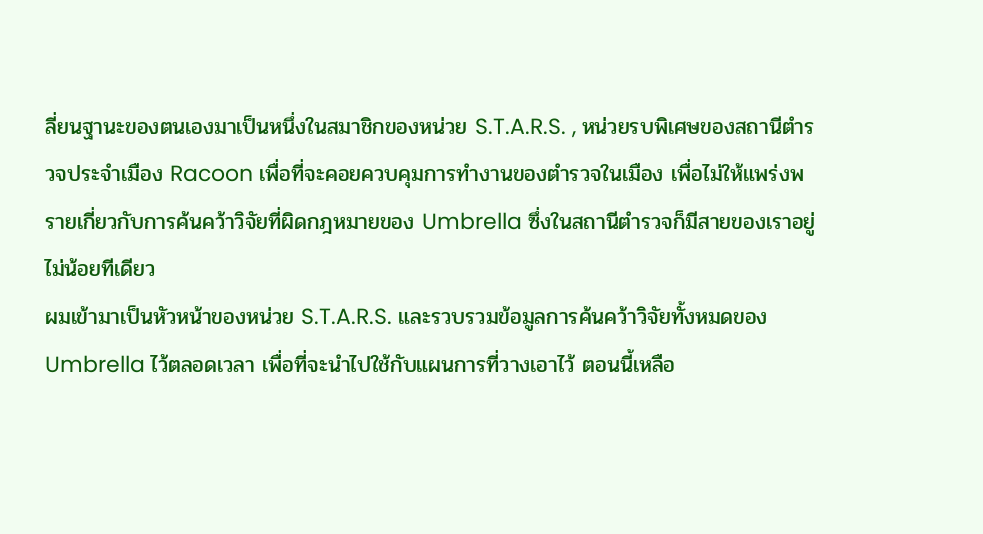ลี่ยนฐานะของตนเองมาเป็นหนึ่งในสมาชิกของหน่วย S.T.A.R.S. , หน่วยรบพิเศษของสถานีตำรวจประจำเมือง Racoon เพื่อที่จะคอยควบคุมการทำงานของตำรวจในเมือง เพื่อไม่ให้แพร่งพรายเกี่ยวกับการค้นคว้าวิจัยที่ผิดกฎหมายของ Umbrella ซึ่งในสถานีตำรวจก็มีสายของเราอยู่ไม่น้อยทีเดียว
ผมเข้ามาเป็นหัวหน้าของหน่วย S.T.A.R.S. และรวบรวมข้อมูลการค้นคว้าวิจัยทั้งหมดของ Umbrella ไว้ตลอดเวลา เพื่อที่จะนำไปใช้กับแผนการที่วางเอาไว้ ตอนนี้เหลือ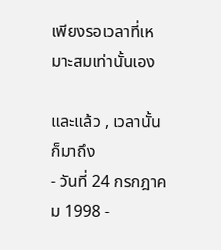เพียงรอเวลาที่เหมาะสมเท่านั้นเอง

และแล้ว , เวลานั้นก็มาถึง
- วันที่ 24 กรกฎาคม 1998 -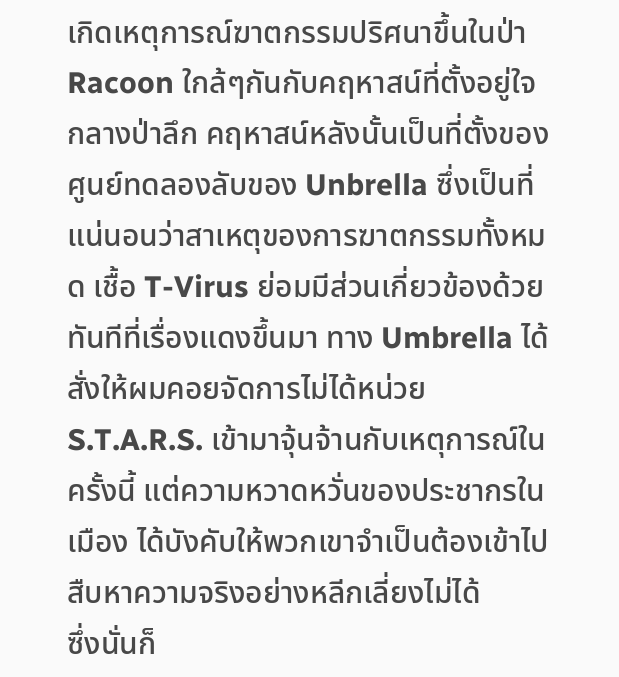เกิดเหตุการณ์ฆาตกรรมปริศนาขึ้นในป่า Racoon ใกล้ๆกันกับคฤหาสน์ที่ตั้งอยู่ใจกลางป่าลึก คฤหาสน์หลังนั้นเป็นที่ตั้งของศูนย์ทดลองลับของ Unbrella ซึ่งเป็นที่แน่นอนว่าสาเหตุของการฆาตกรรมทั้งหมด เชื้อ T-Virus ย่อมมีส่วนเกี่ยวข้องด้วย
ทันทีที่เรื่องแดงขึ้นมา ทาง Umbrella ได้สั่งให้ผมคอยจัดการไม่ได้หน่วย S.T.A.R.S. เข้ามาจุ้นจ้านกับเหตุการณ์ในครั้งนี้ แต่ความหวาดหวั่นของประชากรในเมือง ได้บังคับให้พวกเขาจำเป็นต้องเข้าไปสืบหาความจริงอย่างหลีกเลี่ยงไม่ได้
ซึ่งนั่นก็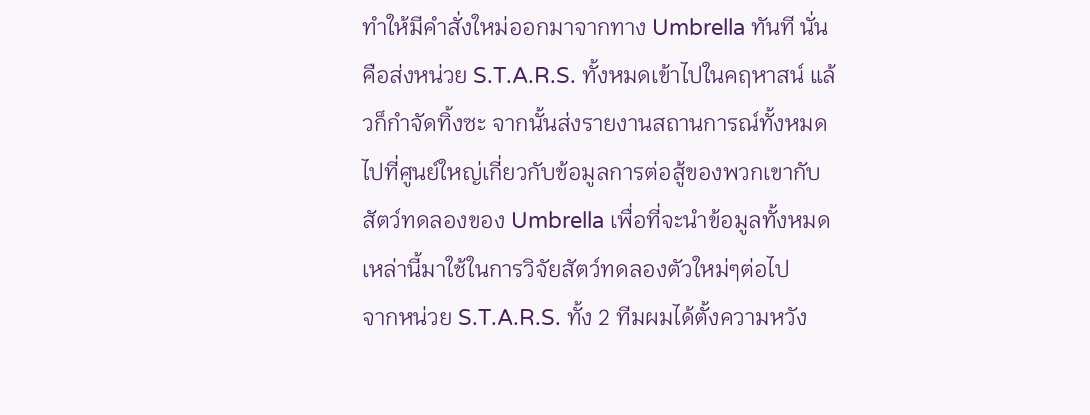ทำให้มีคำสั่งใหม่ออกมาจากทาง Umbrella ทันที นั่นคือส่งหน่วย S.T.A.R.S. ทั้งหมดเข้าไปในคฤหาสน์ แล้วก็กำจัดทิ้งซะ จากนั้นส่งรายงานสถานการณ์ทั้งหมดไปที่ศูนย์ใหญ่เกี่ยวกับข้อมูลการต่อสู้ของพวกเขากับสัตว์ทดลองของ Umbrella เพื่อที่จะนำข้อมูลทั้งหมดเหล่านี้มาใช้ในการวิจัยสัตว์ทดลองตัวใหม่ๆต่อไป
จากหน่วย S.T.A.R.S. ทั้ง 2 ทีมผมได้ตั้งความหวัง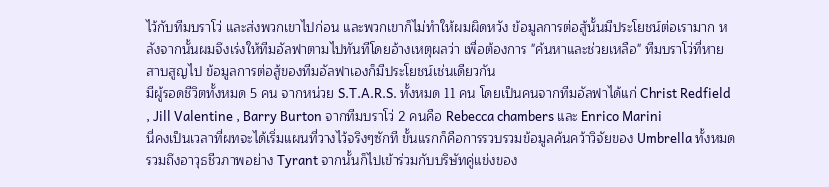ไว้กับทีมบราโว่ และส่งพวกเขาไปก่อน และพวกเขาก็ไม่ทำให้ผมผิดหวัง ข้อมูลการต่อสู้นั้นมีประโยชน์ต่อเรามาก หลังจากนั้นผมจึงเร่งให้ทีมอัลฟาตามไปทันทีโดยอ้างเหตุผลว่า เพื่อต้องการ "ค้นหาและช่วยเหลือ" ทีมบราโว่ที่หายสาบสูญไป ข้อมูลการต่อสู้ของทีมอัลฟาเองก็มีประโยชน์เช่นเดียวกัน
มีผู้รอดชีวิตทั้งหมด 5 คน จากหน่วย S.T.A.R.S. ทั้งหมด 11 คน โดยเป็นคนจากทีมอัลฟาได้แก่ Christ Redfield , Jill Valentine , Barry Burton จากทีมบราโว่ 2 คนคือ Rebecca chambers และ Enrico Marini
นี่คงเป็นเวลาที่ผทจะได้เริ่มแผนที่วางไว้จริงๆซักที ขั้นแรกก็คือการรวบรวมข้อมูลค้นคว้าวิจัยของ Umbrella ทั้งหมดรวมถึงอาวุธชีวภาพอย่าง Tyrant จากนั้นก็ไปเข้าร่วมกับบริษัทคู่แข่งของ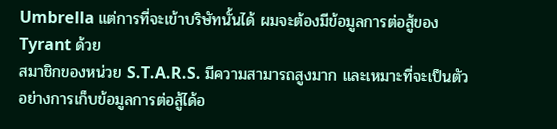Umbrella แต่การที่จะเข้าบริษัทนั้นได้ ผมจะต้องมีข้อมูลการต่อสู้ของ Tyrant ด้วย
สมาชิกของหน่วย S.T.A.R.S. มีความสามารถสูงมาก และเหมาะที่จะเป็นตัวอย่างการเก็บข้อมูลการต่อสู้ได้อ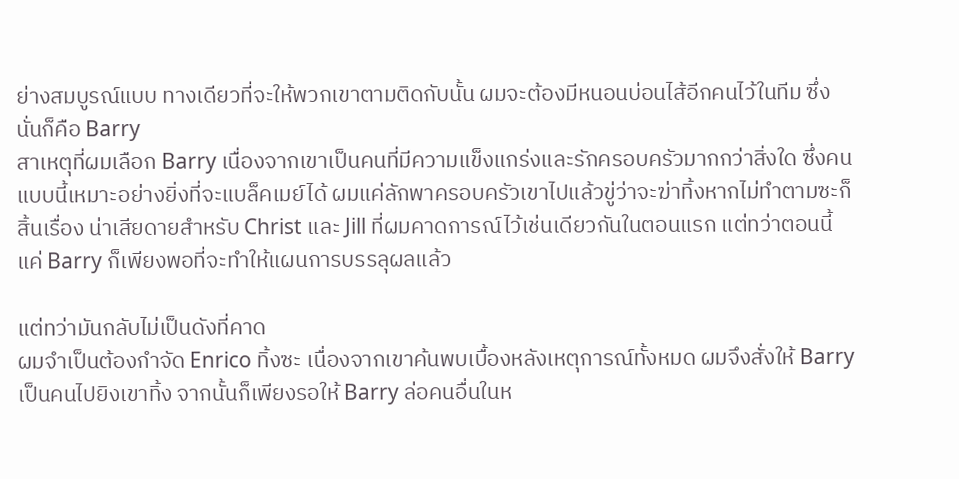ย่างสมบูรณ์แบบ ทางเดียวที่จะให้พวกเขาตามติดกับนั้น ผมจะต้องมีหนอนบ่อนไส้อีกคนไว้ในทีม ซึ่งนั่นก็คือ Barry
สาเหตุที่ผมเลือก Barry เนื่องจากเขาเป็นคนที่มีความแข็งแกร่งและรักครอบครัวมากกว่าสิ่งใด ซึ่งคนแบบนี้เหมาะอย่างยิ่งที่จะแบล็คเมย์ได้ ผมแค่ลักพาครอบครัวเขาไปแล้วขู่ว่าจะฆ่าทิ้งหากไม่ทำตามซะก็สิ้นเรื่อง น่าเสียดายสำหรับ Christ และ Jill ที่ผมคาดการณ์ไว้เช่นเดียวกันในตอนแรก แต่ทว่าตอนนี้แค่ Barry ก็เพียงพอที่จะทำให้แผนการบรรลุผลแล้ว

แต่ทว่ามันกลับไม่เป็นดังที่คาด
ผมจำเป็นต้องกำจัด Enrico ทิ้งซะ เนื่องจากเขาค้นพบเบื้องหลังเหตุการณ์ทั้งหมด ผมจึงสั่งให้ Barry เป็นคนไปยิงเขาทิ้ง จากนั้นก็เพียงรอให้ Barry ล่อคนอื่นในห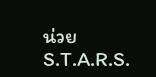น่วย S.T.A.R.S.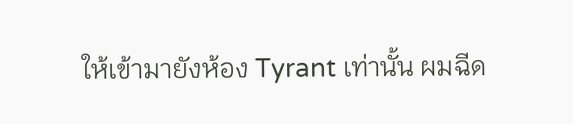ให้เข้ามายังห้อง Tyrant เท่านั้น ผมฉีด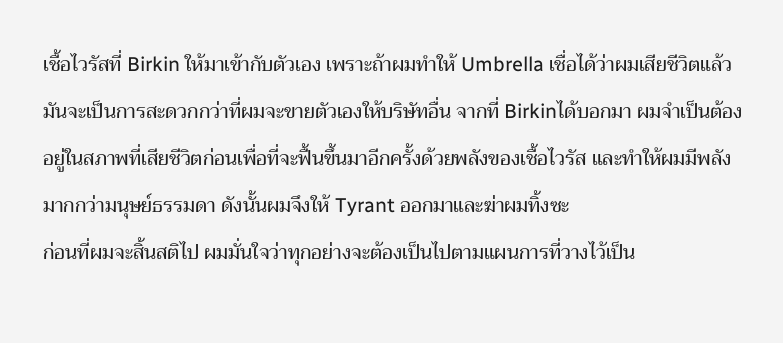เชื้อไวรัสที่ Birkin ให้มาเข้ากับตัวเอง เพราะถ้าผมทำให้ Umbrella เชื่อได้ว่าผมเสียชีวิตแล้ว มันจะเป็นการสะดวกกว่าที่ผมจะขายตัวเองให้บริษัทอื่น จากที่ Birkinได้บอกมา ผมจำเป็นต้องอยู่ในสภาพที่เสียชีวิตก่อนเพื่อที่จะฟื้นขึ้นมาอีกครั้งด้วยพลังของเชื้อไวรัส และทำให้ผมมีพลังมากกว่ามนุษย์ธรรมดา ดังนั้นผมจึงให้ Tyrant ออกมาและฆ่าผมทิ้งซะ
ก่อนที่ผมจะสิ้นสติไป ผมมั่นใจว่าทุกอย่างจะต้องเป็นไปตามแผนการที่วางไว้เป็น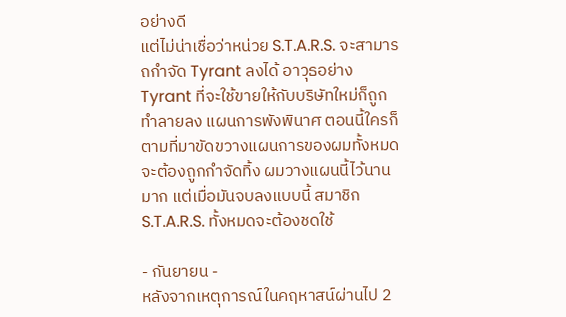อย่างดี
แต่ไม่น่าเชื่อว่าหน่วย S.T.A.R.S. จะสามารถกำจัด Tyrant ลงได้ อาวุธอย่าง Tyrant ที่จะใช้ขายให้กับบริษัทใหม่ก็ถูกทำลายลง แผนการพังพินาศ ตอนนี้ใครก็ตามที่มาขัดขวางแผนการของผมทั้งหมดจะต้องถูกกำจัดทิ้ง ผมวางแผนนี้ไว้นานมาก แต่เมื่อมันจบลงแบบนี้ สมาชิก S.T.A.R.S. ทั้งหมดจะต้องชดใช้

- กันยายน -
หลังจากเหตุการณ์ในคฤหาสน์ผ่านไป 2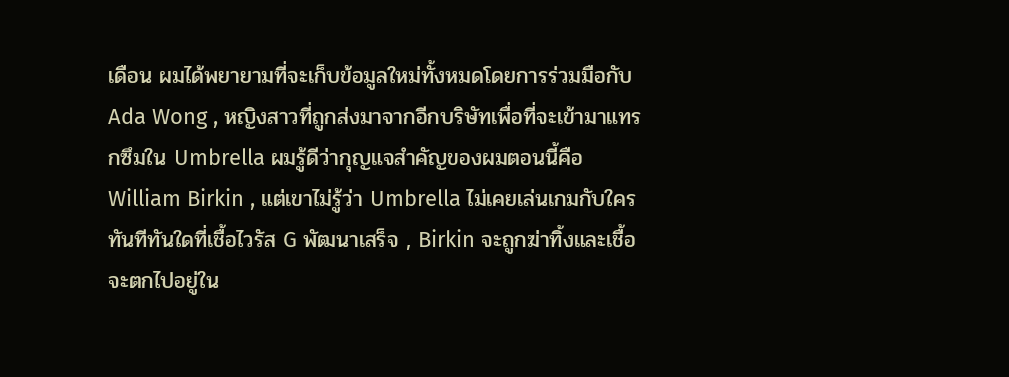เดือน ผมได้พยายามที่จะเก็บข้อมูลใหม่ทั้งหมดโดยการร่วมมือกับ Ada Wong , หญิงสาวที่ถูกส่งมาจากอีกบริษัทเพื่อที่จะเข้ามาแทรกซึมใน Umbrella ผมรู้ดีว่ากุญแจสำคัญของผมตอนนี้คือ William Birkin , แต่เขาไม่รู้ว่า Umbrella ไม่เคยเล่นเกมกับใคร ทันทีทันใดที่เชื้อไวรัส G พัฒนาเสร็จ , Birkin จะถูกฆ่าทิ้งและเชื้อจะตกไปอยู่ใน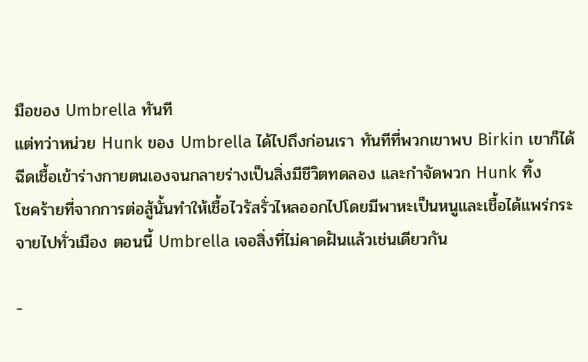มือของ Umbrella ทันที
แต่ทว่าหน่วย Hunk ของ Umbrella ได้ไปถึงก่อนเรา ทันทีที่พวกเขาพบ Birkin เขาก็ได้ฉีดเชื้อเข้าร่างกายตนเองจนกลายร่างเป็นสิ่งมีชีวิตทดลอง และกำจัดพวก Hunk ทิ้ง
โชคร้ายที่จากการต่อสู้นั้นทำให้เชื้อไวรัสรั่วไหลออกไปโดยมีพาหะเป็นหนูและเชื้อได้แพร่กระจายไปทั่วเมือง ตอนนี้ Umbrella เจอสิ่งที่ไม่คาดฝันแล้วเช่นเดียวกัน

-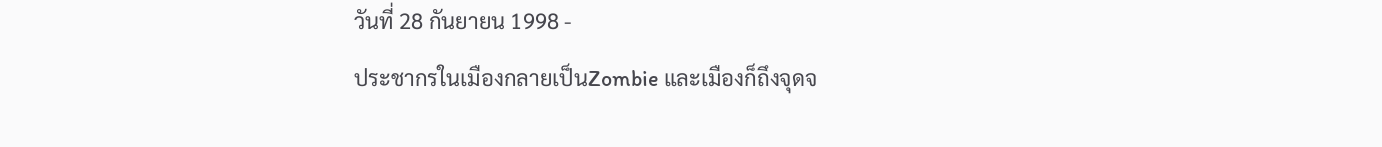วันที่ 28 กันยายน 1998 -
ประชากรในเมืองกลายเป็นZombie และเมืองก็ถึงจุดจ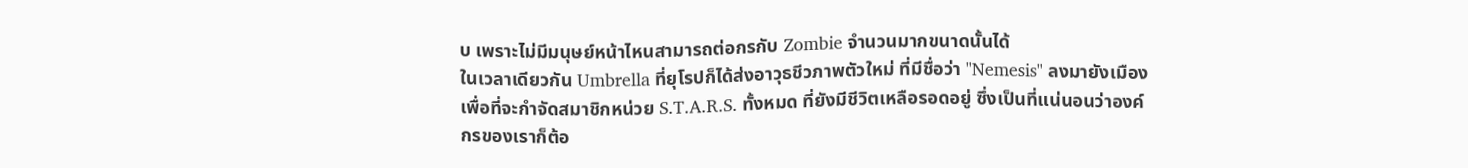บ เพราะไม่มีมนุษย์หน้าไหนสามารถต่อกรกับ Zombie จำนวนมากขนาดนั้นได้
ในเวลาเดียวกัน Umbrella ที่ยุโรปก็ได้ส่งอาวุธชีวภาพตัวใหม่ ที่มีชื่อว่า "Nemesis" ลงมายังเมืองเพื่อที่จะกำจัดสมาชิกหน่วย S.T.A.R.S. ทั้งหมด ที่ยังมีชีวิตเหลือรอดอยู่ ซึ่งเป็นที่แน่นอนว่าองค์กรของเราก็ต้อ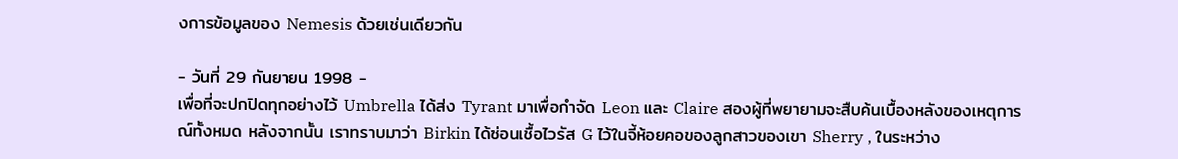งการข้อมูลของ Nemesis ด้วยเช่นเดียวกัน

- วันที่ 29 กันยายน 1998 -
เพื่อที่จะปกปิดทุกอย่างไว้ Umbrella ได้ส่ง Tyrant มาเพื่อกำจัด Leon และ Claire สองผู้ที่พยายามจะสืบค้นเบื้องหลังของเหตุการณ์ทั้งหมด หลังจากนั้น เราทราบมาว่า Birkin ได้ซ่อนเชื้อไวรัส G ไว้ในจี้ห้อยคอของลูกสาวของเขา Sherry , ในระหว่าง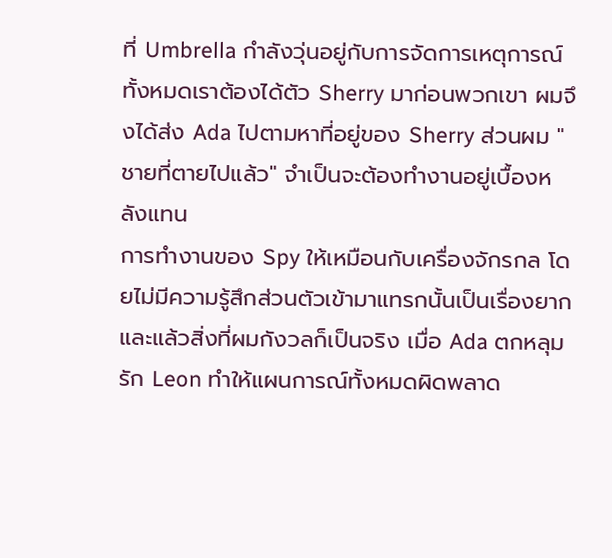ที่ Umbrella กำลังวุ่นอยู่กับการจัดการเหตุการณ์ทั้งหมดเราต้องได้ตัว Sherry มาก่อนพวกเขา ผมจึงได้ส่ง Ada ไปตามหาที่อยู่ของ Sherry ส่วนผม "ชายที่ตายไปแล้ว" จำเป็นจะต้องทำงานอยู่เบื้องหลังแทน
การทำงานของ Spy ให้เหมือนกับเครื่องจักรกล โดยไม่มีความรู้สึกส่วนตัวเข้ามาแทรกนั้นเป็นเรื่องยาก และแล้วสิ่งที่ผมกังวลก็เป็นจริง เมื่อ Ada ตกหลุมรัก Leon ทำให้แผนการณ์ทั้งหมดผิดพลาด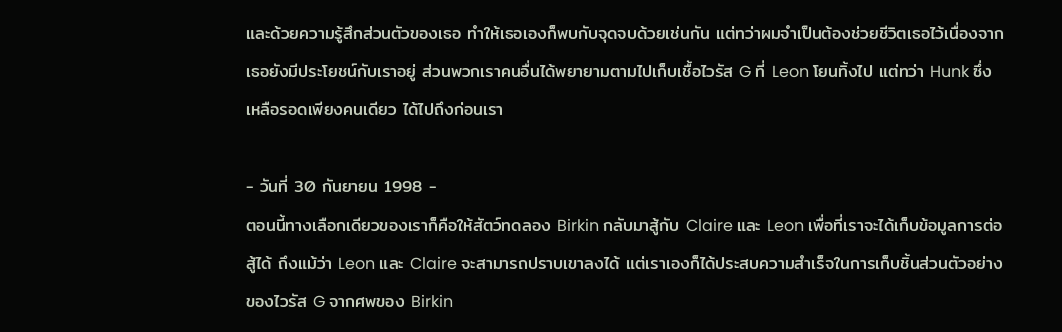และด้วยความรู้สึกส่วนตัวของเธอ ทำให้เธอเองก็พบกับจุดจบด้วยเช่นกัน แต่ทว่าผมจำเป็นต้องช่วยชีวิตเธอไว้เนื่องจากเธอยังมีประโยชน์กับเราอยู่ ส่วนพวกเราคนอื่นได้พยายามตามไปเก็บเชื้อไวรัส G ที่ Leon โยนทิ้งไป แต่ทว่า Hunk ซึ่งเหลือรอดเพียงคนเดียว ได้ไปถึงก่อนเรา

- วันที่ 30 กันยายน 1998 -
ตอนนี้ทางเลือกเดียวของเราก็คือให้สัตว์ทดลอง Birkin กลับมาสู้กับ Claire และ Leon เพื่อที่เราจะได้เก็บข้อมูลการต่อสู้ได้ ถึงแม้ว่า Leon และ Claire จะสามารถปราบเขาลงได้ แต่เราเองก็ได้ประสบความสำเร็จในการเก็บชิ้นส่วนตัวอย่างของไวรัส G จากศพของ Birkin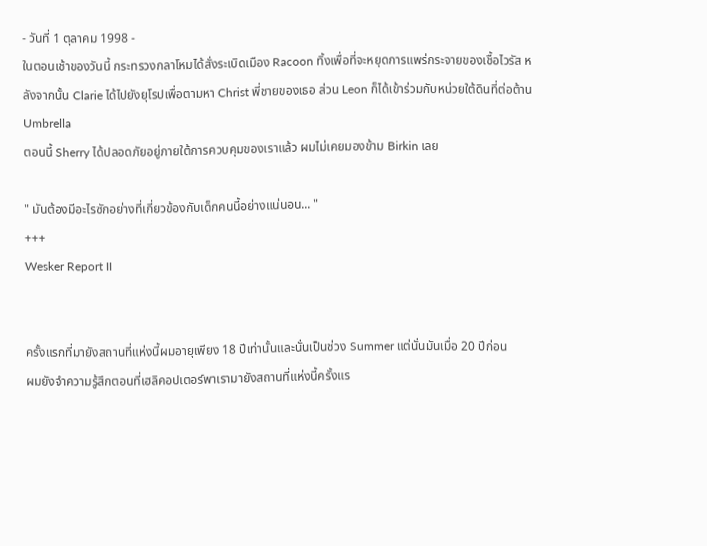- วันที่ 1 ตุลาคม 1998 -
ในตอนเช้าของวันนี้ กระทรวงกลาโหมได้สั่งระเบิดเมือง Racoon ทิ้งเพื่อที่จะหยุดการแพร่กระจายของเชื้อไวรัส หลังจากนั้น Clarie ได้ไปยังยุโรปเพื่อตามหา Christ พี่ชายของเธอ ส่วน Leon ก็ได้เข้าร่วมกับหน่วยใต้ดินที่ต่อต้าน Umbrella
ตอนนี้ Sherry ได้ปลอดภัยอยู่ภายใต้การควบคุมของเราแล้ว ผมไม่เคยมองข้าม Birkin เลย

" มันต้องมีอะไรซักอย่างที่เกี่ยวข้องกับเด็กคนนี้อย่างแน่นอน... "
+++
Wesker Report II


ครั้งแรกที่มายังสถานที่แห่งนี้ผมอายุเพียง 18 ปีเท่านั้นและนั่นเป็นช่วง Summer แต่นั่นมันเมื่อ 20 ปีก่อน
ผมยังจำความรู้สึกตอนที่เฮลิคอปเตอร์พาเรามายังสถานที่แห่งนี้ครั้งแร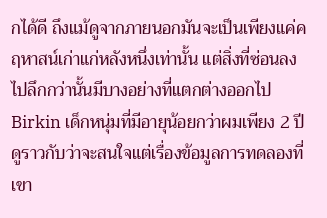กได้ดี ถึงแม้ดูจากภายนอกมันจะเป็นเพียงแค่คฤหาสน์เก่าแก่หลังหนึ่งเท่านั้น แต่สิ่งที่ซ่อนลงไปลึกกว่านั้นมีบางอย่างที่แตกต่างออกไป
Birkin เด็กหนุ่มที่มีอายุน้อยกว่าผมเพียง 2 ปี ดูราวกับว่าจะสนใจแต่เรื่องข้อมูลการทดลองที่เขา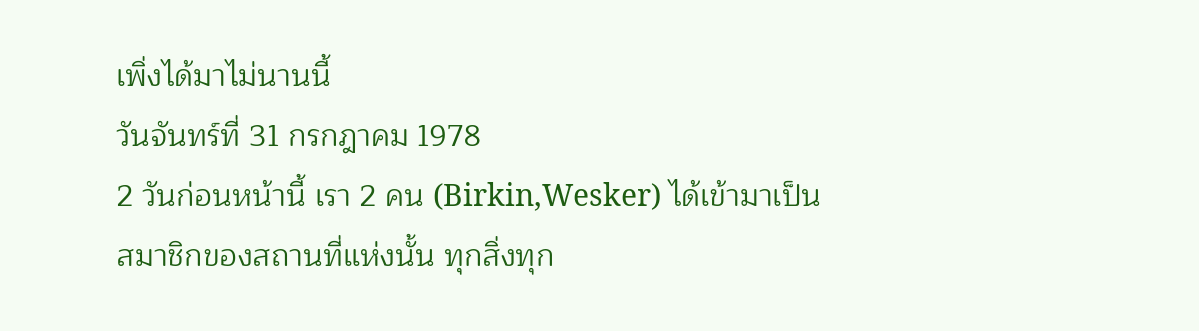เพิ่งได้มาไม่นานนี้
วันจันทร์ที่ 31 กรกฎาคม 1978
2 วันก่อนหน้านี้ เรา 2 คน (Birkin,Wesker) ได้เข้ามาเป็นสมาชิกของสถานที่แห่งนั้น ทุกสิ่งทุก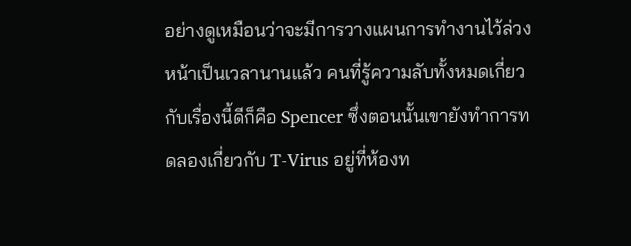อย่างดูเหมือนว่าจะมีการวางแผนการทำงานไว้ล่วงหน้าเป็นเวลานานแล้ว คนที่รู้ความลับทั้งหมดเกี่ยวกับเรื่องนี้ดีก็คือ Spencer ซึ่งตอนนั้นเขายังทำการทดลองเกี่ยวกับ T-Virus อยู่ที่ห้องท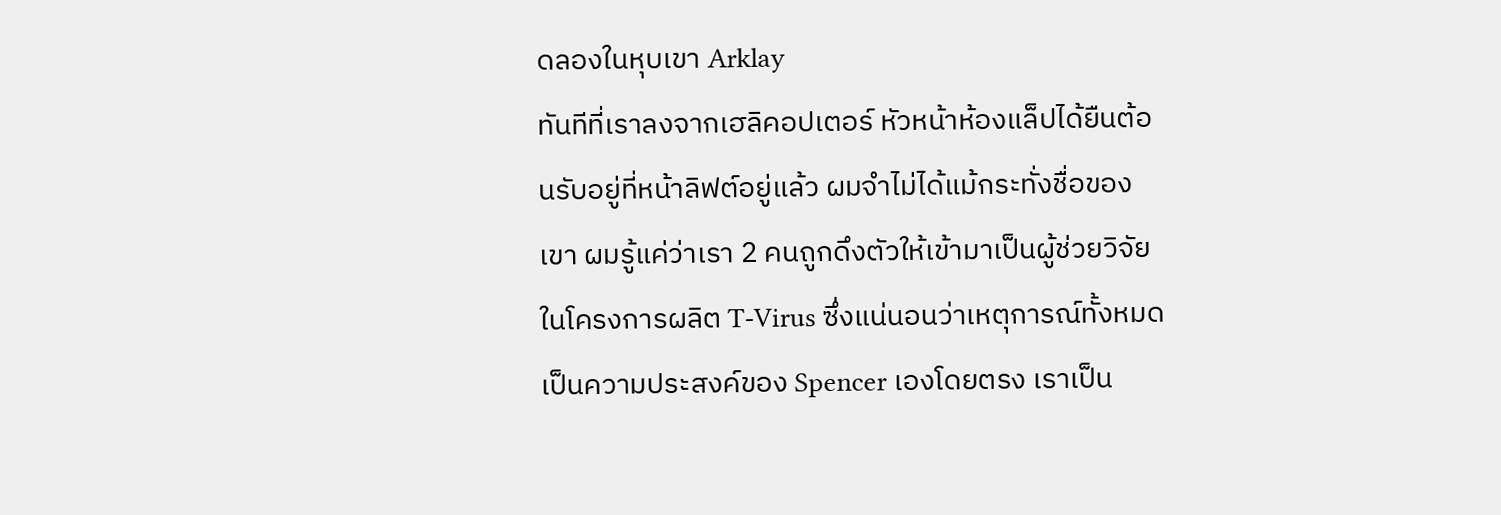ดลองในหุบเขา Arklay
ทันทีที่เราลงจากเฮลิคอปเตอร์ หัวหน้าห้องแล็ปได้ยืนต้อนรับอยู่ที่หน้าลิฟต์อยู่แล้ว ผมจำไม่ได้แม้กระทั่งชื่อของเขา ผมรู้แค่ว่าเรา 2 คนถูกดึงตัวให้เข้ามาเป็นผู้ช่วยวิจัยในโครงการผลิต T-Virus ซึ่งแน่นอนว่าเหตุการณ์ทั้งหมดเป็นความประสงค์ของ Spencer เองโดยตรง เราเป็น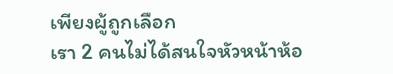เพียงผู้ถูกเลือก
เรา 2 คนไม่ได้สนใจหัวหน้าห้อ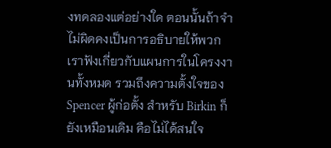งทดลองแต่อย่างใด ตอนนั้นถ้าจำไม่ผิดคงเป็นการอธิบายให้พวกเราฟังเกี่ยวกับแผนการในโครงงานทั้งหมด รวมถึงความตั้งใจของ Spencer ผู้ก่อตั้ง สำหรับ Birkin ก็ยังเหมือนเดิม คือไม่ได้สนใจ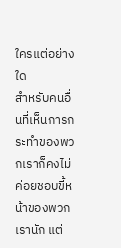ใครแต่อย่างใด
สำหรับคนอื่นที่เห็นการกระทำของพวกเราก็คงไม่ค่อยชอบขี้หน้าของพวกเรานัก แต่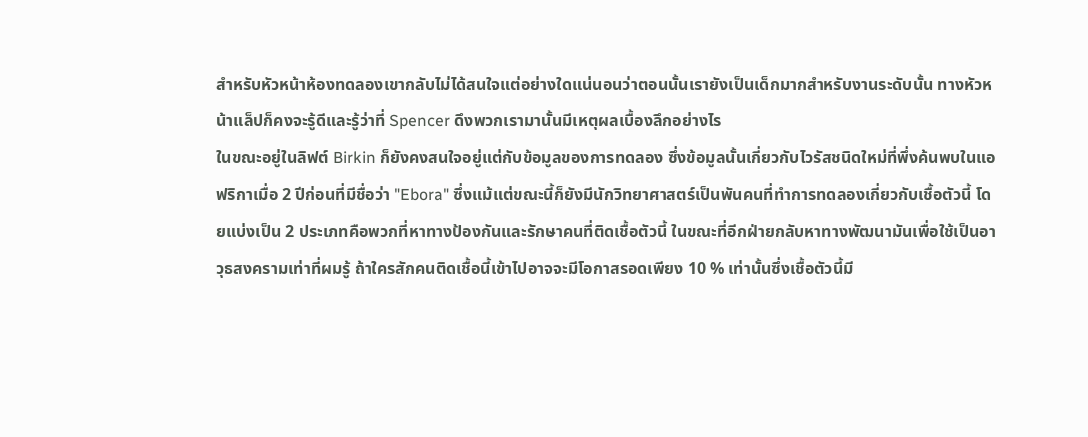สำหรับหัวหน้าห้องทดลองเขากลับไม่ได้สนใจแต่อย่างใดแน่นอนว่าตอนนั้นเรายังเป็นเด็กมากสำหรับงานระดับนั้น ทางหัวหน้าแล็ปก็คงจะรู้ดีและรู้ว่าที่ Spencer ดึงพวกเรามานั้นมีเหตุผลเบื้องลึกอย่างไร
ในขณะอยู่ในลิฟต์ Birkin ก็ยังคงสนใจอยู่แต่กับข้อมูลของการทดลอง ซึ่งข้อมูลนั้นเกี่ยวกับไวรัสชนิดใหม่ที่พึ่งค้นพบในแอฟริกาเมื่อ 2 ปีก่อนที่มีชื่อว่า "Ebora" ซึ่งแม้แต่ขณะนี้ก็ยังมีนักวิทยาศาสตร์เป็นพันคนที่ทำการทดลองเกี่ยวกับเชื้อตัวนี้ โดยแบ่งเป็น 2 ประเภทคือพวกที่หาทางป้องกันและรักษาคนที่ติดเชื้อตัวนี้ ในขณะที่อีกฝ่ายกลับหาทางพัฒนามันเพื่อใช้เป็นอาวุธสงครามเท่าที่ผมรู้ ถ้าใครสักคนติดเชื้อนี้เข้าไปอาจจะมีโอกาสรอดเพียง 10 % เท่านั้นซึ่งเชื้อตัวนี้มี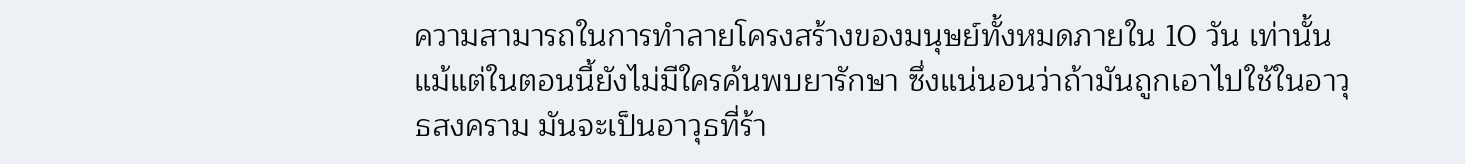ความสามารถในการทำลายโครงสร้างของมนุษย์ทั้งหมดภายใน 10 วัน เท่านั้น แม้แต่ในตอนนี้ยังไม่มีใครค้นพบยารักษา ซึ่งแน่นอนว่าถ้ามันถูกเอาไปใช้ในอาวุธสงคราม มันจะเป็นอาวุธที่ร้า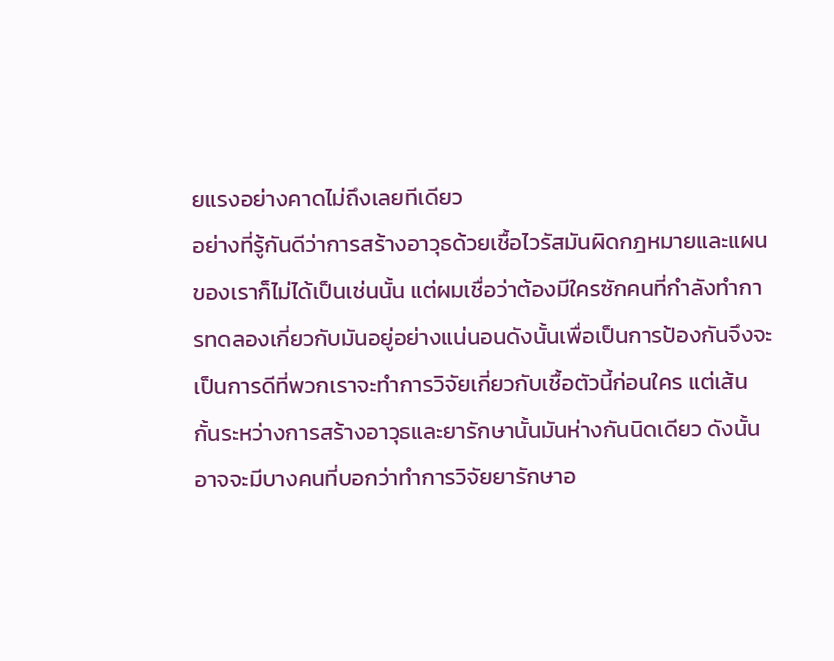ยแรงอย่างคาดไม่ถึงเลยทีเดียว
อย่างที่รู้กันดีว่าการสร้างอาวุธด้วยเชื้อไวรัสมันผิดกฎหมายและแผนของเราก็ไม่ได้เป็นเช่นนั้น แต่ผมเชื่อว่าต้องมีใครซักคนที่กำลังทำการทดลองเกี่ยวกับมันอยู่อย่างแน่นอนดังนั้นเพื่อเป็นการป้องกันจึงจะเป็นการดีที่พวกเราจะทำการวิจัยเกี่ยวกับเชื้อตัวนี้ก่อนใคร แต่เส้นกั้นระหว่างการสร้างอาวุธและยารักษานั้นมันห่างกันนิดเดียว ดังนั้นอาจจะมีบางคนที่บอกว่าทำการวิจัยยารักษาอ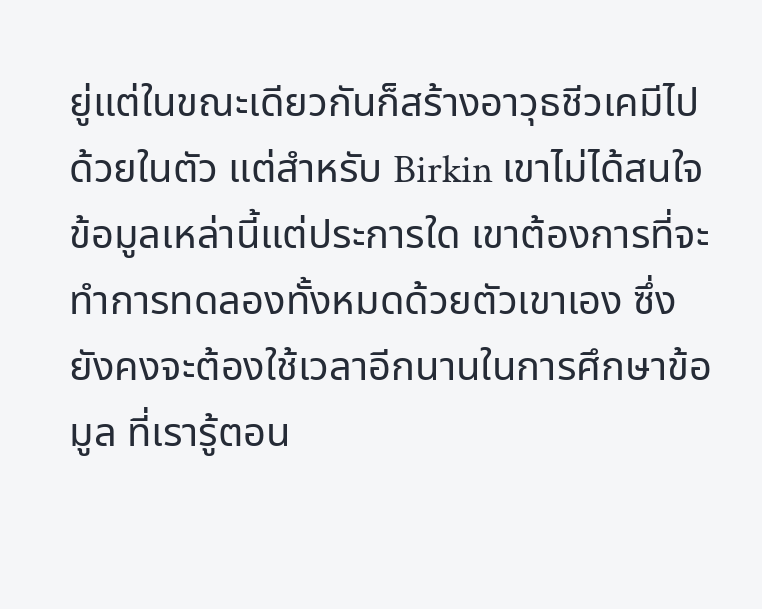ยู่แต่ในขณะเดียวกันก็สร้างอาวุธชีวเคมีไปด้วยในตัว แต่สำหรับ Birkin เขาไม่ได้สนใจข้อมูลเหล่านี้แต่ประการใด เขาต้องการที่จะทำการทดลองทั้งหมดด้วยตัวเขาเอง ซึ่งยังคงจะต้องใช้เวลาอีกนานในการศึกษาข้อมูล ที่เรารู้ตอน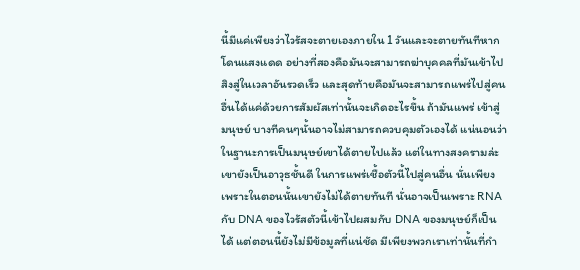นี้มีแค่เพียงว่าไวรัสจะตายเองภายใน 1 วันและจะตายทันทีหากโดนแสงแดด อย่างที่สองคือมันจะสามารถฆ่าบุคคลที่มันเข้าไปสิงสู่ในเวลาอันรวดเร็ว และสุดท้ายคือมันจะสามารถแพร่ไปสู่คนอื่นได้แค่ด้วยการสัมผัสเท่านั้นจะเกิดอะไรขึ้น ถ้ามันแพร่ เข้าสู่มนุษย์ บางทีคนๆนั้นอาจไม่สามารถควบคุมตัวเองได้ แน่นอนว่าในฐานะการเป็นมนุษย์เขาได้ตายไปแล้ว แต่ในทางสงครามล่ะ เขายังเป็นอาวุธชั้นดี ในการแพร่เชื้อตัวนี้ไปสู่คนอื่น นั่นเพียงเพราะในตอนนั้นเขายังไม่ได้ตายทันที นั่นอาจเป็นเพราะ RNA กับ DNA ของไวรัสตัวนี้เข้าไปผสมกับ DNA ของมนุษย์ก็เป็นได้ แต่ตอนนี้ยังไม่มีข้อมูลที่แน่ชัด มีเพียงพวกเราเท่านั้นที่กำ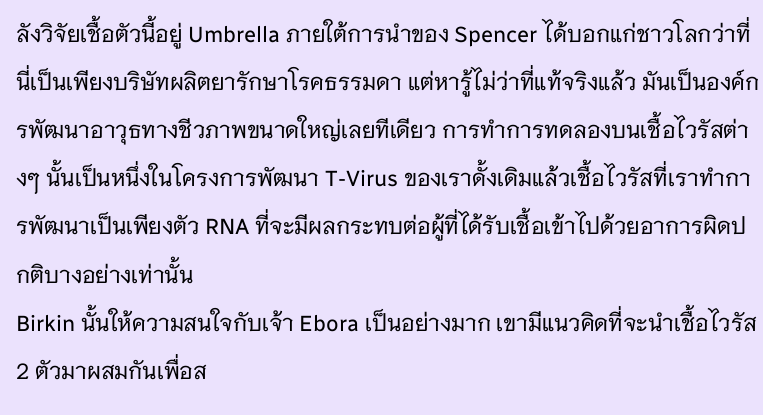ลังวิจัยเชื้อตัวนี้อยู่ Umbrella ภายใต้การนำของ Spencer ได้บอกแก่ชาวโลกว่าที่นี่เป็นเพียงบริษัทผลิตยารักษาโรคธรรมดา แต่หารู้ไม่ว่าที่แท้จริงแล้ว มันเป็นองค์กรพัฒนาอาวุธทางชีวภาพขนาดใหญ่เลยทีเดียว การทำการทดลองบนเชื้อไวรัสต่างๆ นั้นเป็นหนึ่งในโครงการพัฒนา T-Virus ของเราดั้งเดิมแล้วเชื้อไวรัสที่เราทำการพัฒนาเป็นเพียงตัว RNA ที่จะมีผลกระทบต่อผู้ที่ได้รับเชื้อเข้าไปด้วยอาการผิดปกติบางอย่างเท่านั้น
Birkin นั้นให้ความสนใจกับเจ้า Ebora เป็นอย่างมาก เขามีแนวคิดที่จะนำเชื้อไวรัส 2 ตัวมาผสมกันเพื่อส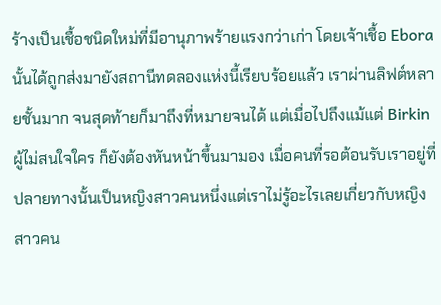ร้างเป็นเชื้อชนิดใหม่ที่มีอานุภาพร้ายแรงกว่าเก่า โดยเจ้าเชื้อ Ebora นั้นได้ถูกส่งมายังสถานีทดลองแห่งนี้เรียบร้อยแล้ว เราผ่านลิฟต์หลายชั้นมาก จนสุดท้ายก็มาถึงที่หมายจนได้ แต่เมื่อไปถึงแม้แต่ Birkin ผู้ไม่สนใจใคร ก็ยังต้องหันหน้าขึ้นมามอง เมื่อคนที่รอต้อนรับเราอยู่ที่ปลายทางนั้นเป็นหญิงสาวคนหนึ่งแต่เราไม่รู้อะไรเลยเกี่ยวกับหญิงสาวคน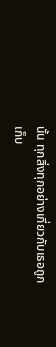นั้น ทุกสิ่งทุกอย่างเกี่ยวกับเธอถูกเก็บ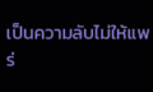เป็นความลับไม่ให้แพร่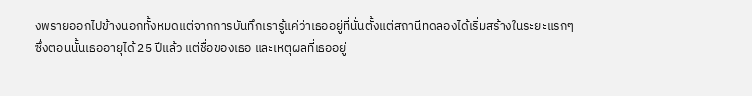งพรายออกไปข้างนอกทั้งหมดแต่จากการบันทึกเรารู้แค่ว่าเธออยู่ที่นั่นตั้งแต่สถานีทดลองได้เริ่มสร้างในระยะแรกๆ ซึ่งตอนนั้นเธออายุได้ 25 ปีแล้ว แต่ชื่อของเธอ และเหตุผลที่เธออยู่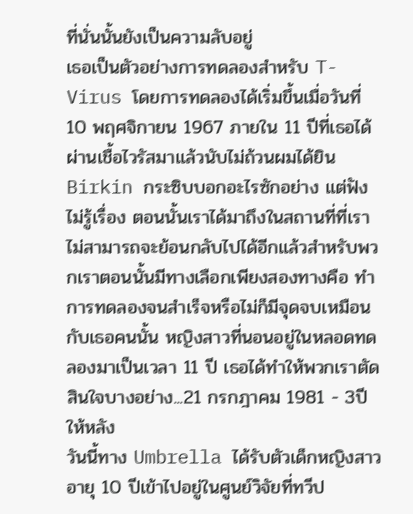ที่นั่นนั้นยังเป็นความลับอยู่
เธอเป็นตัวอย่างการทดลองสำหรับ T-Virus โดยการทดลองได้เริ่มขึ้นเมื่อวันที่ 10 พฤศจิกายน 1967 ภายใน 11 ปีที่เธอได้ผ่านเชื้อไวรัสมาแล้วนับไม่ถ้วนผมได้ยิน Birkin กระซิบบอกอะไรซักอย่าง แต่ฟังไม่รู้เรื่อง ตอนนั้นเราได้มาถึงในสถานที่ที่เราไม่สามารถจะย้อนกลับไปได้อีกแล้วสำหรับพวกเราตอนนั้นมีทางเลือกเพียงสองทางคือ ทำการทดลองจนสำเร็จหรือไม่ก็มีจุดจบเหมือนกับเธอคนนั้น หญิงสาวที่นอนอยู่ในหลอดทดลองมาเป็นเวลา 11 ปี เธอได้ทำให้พวกเราตัดสินใจบางอย่าง...21 กรกฎาคม 1981 - 3ปีให้หลัง
วันนี้ทาง Umbrella ได้รับตัวเด็กหญิงสาวอายุ 10 ปีเข้าไปอยู่ในศูนย์วิจัยที่ทวีป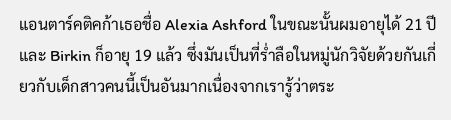แอนตาร์คติคก้าเธอชื่อ Alexia Ashford ในขณะนั้นผมอายุได้ 21 ปี และ Birkin ก็อายุ 19 แล้ว ซึ่งมันเป็นที่ร่ำลือในหมู่นักวิจัยด้วยกันเกี่ยวกับเด็กสาวคนนี้เป็นอันมากเนื่องจากเรารู้ว่าตระ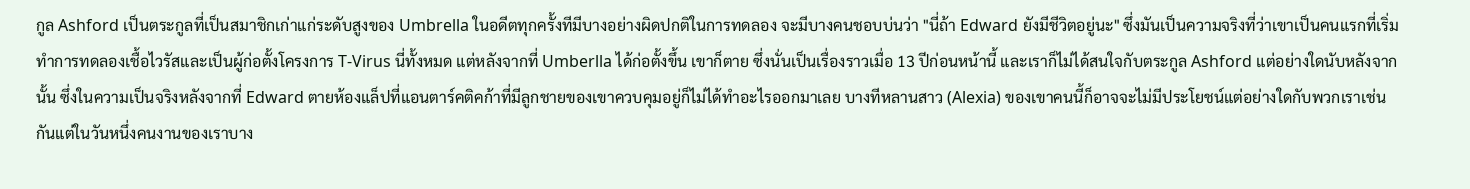กูล Ashford เป็นตระกูลที่เป็นสมาชิกเก่าแก่ระดับสูงของ Umbrella ในอดีตทุกครั้งทีมีบางอย่างผิดปกติในการทดลอง จะมีบางคนชอบบ่นว่า "นี่ถ้า Edward ยังมีชีวิตอยู่นะ" ซึ่งมันเป็นความจริงที่ว่าเขาเป็นคนแรกที่เริ่มทำการทดลองเชื้อไวรัสและเป็นผู้ก่อตั้งโครงการ T-Virus นี่ทั้งหมด แต่หลังจากที่ Umberlla ได้ก่อตั้งขึ้น เขาก็ตาย ซึ่งนั่นเป็นเรื่องราวเมื่อ 13 ปีก่อนหน้านี้ และเราก็ไม่ได้สนใจกับตระกูล Ashford แต่อย่างใดนับหลังจากนั้น ซึ่งในความเป็นจริงหลังจากที่ Edward ตายห้องแล็ปที่แอนตาร์คติคก้าที่มีลูกชายของเขาควบคุมอยู่ก็ไม่ได้ทำอะไรออกมาเลย บางทีหลานสาว (Alexia) ของเขาคนนี้ก็อาจจะไม่มีประโยชน์แต่อย่างใดกับพวกเราเช่นกันแต่ในวันหนึ่งคนงานของเราบาง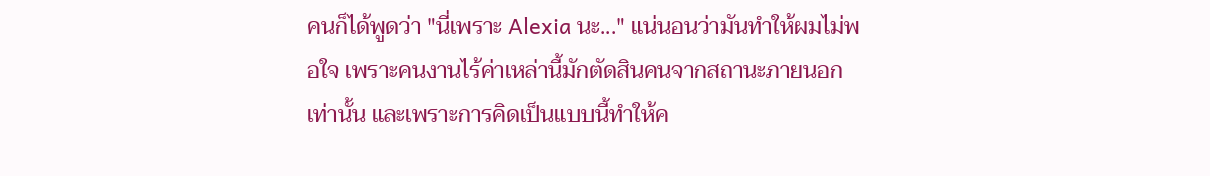คนก็ได้พูดว่า "นี่เพราะ Alexia นะ..." แน่นอนว่ามันทำให้ผมไม่พอใจ เพราะคนงานไร้ค่าเหล่านี้มักตัดสินคนจากสถานะภายนอกเท่านั้น และเพราะการคิดเป็นแบบนี้ทำให้ค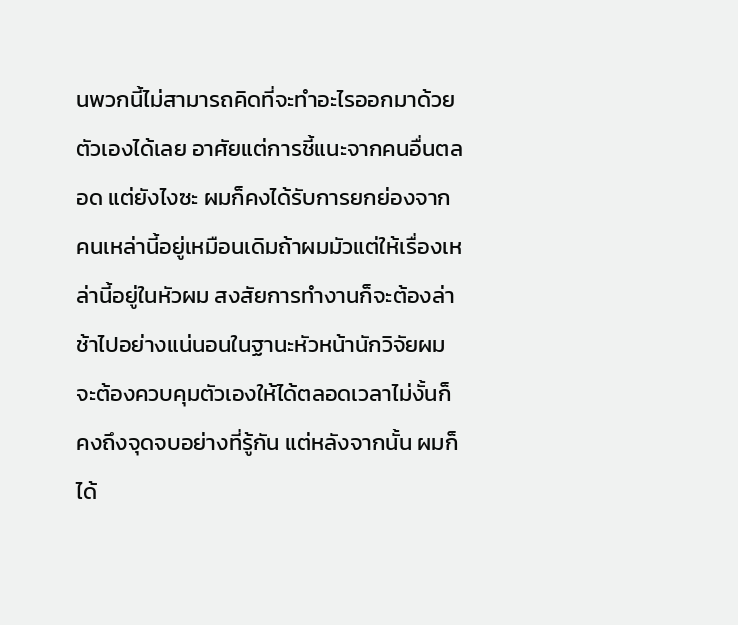นพวกนี้ไม่สามารถคิดที่จะทำอะไรออกมาด้วยตัวเองได้เลย อาศัยแต่การชี้แนะจากคนอื่นตลอด แต่ยังไงซะ ผมก็คงได้รับการยกย่องจากคนเหล่านี้อยู่เหมือนเดิมถ้าผมมัวแต่ให้เรื่องเหล่านี้อยู่ในหัวผม สงสัยการทำงานก็จะต้องล่าช้าไปอย่างแน่นอนในฐานะหัวหน้านักวิจัยผมจะต้องควบคุมตัวเองให้ได้ตลอดเวลาไม่งั้นก็คงถึงจุดจบอย่างที่รู้กัน แต่หลังจากนั้น ผมก็ได้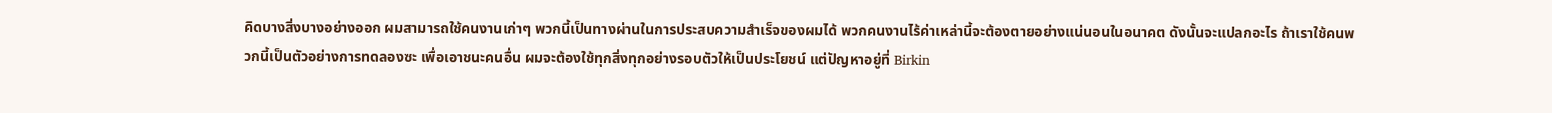คิดบางสิ่งบางอย่างออก ผมสามารถใช้คนงานเก่าๆ พวกนี้เป็นทางผ่านในการประสบความสำเร็จของผมได้ พวกคนงานไร้ค่าเหล่านี้จะต้องตายอย่างแน่นอนในอนาคต ดังนั้นจะแปลกอะไร ถ้าเราใช้คนพวกนี้เป็นตัวอย่างการทดลองซะ เพื่อเอาชนะคนอื่น ผมจะต้องใช้ทุกสิ่งทุกอย่างรอบตัวให้เป็นประโยชน์ แต่ปัญหาอยู่ที่ Birkin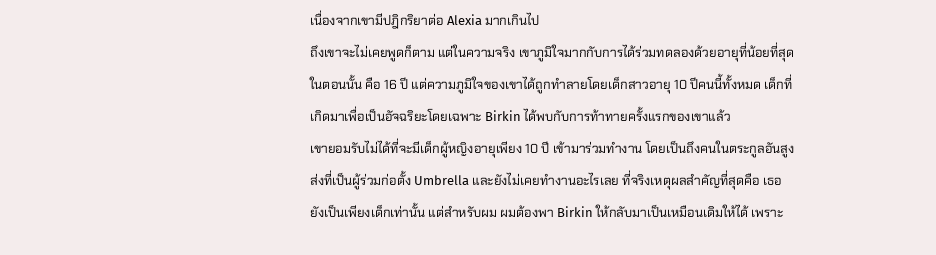เนื่องจากเขามีปฎิกริยาต่อ Alexia มากเกินไป
ถึงเขาจะไม่เคยพูดก็ตาม แต่ในความจริง เขาภูมิใจมากกับการได้ร่วมทดลองด้วยอายุที่น้อยที่สุดในตอนนั้น คือ 16 ปี แต่ความภูมิใจของเขาได้ถูกทำลายโดยเด็กสาวอายุ 10 ปีคนนี้ทั้งหมด เด็กที่เกิดมาเพื่อเป็นอัจฉริยะโดยเฉพาะ Birkin ได้พบกับการท้าทายครั้งแรกของเขาแล้ว
เขายอมรับไม่ได้ที่จะมีเด็กผู้หญิงอายุเพียง 10 ปี เข้ามาร่วมทำงาน โดยเป็นถึงคนในตระกูลอันสูงส่งที่เป็นผู้ร่วมก่อตั้ง Umbrella และยังไม่เคยทำงานอะไรเลย ที่จริงเหตุผลสำคัญที่สุดคือ เธอยังเป็นเพียงเด็กเท่านั้น แต่สำหรับผม ผมต้องพา Birkin ให้กลับมาเป็นเหมือนเดิมให้ได้ เพราะ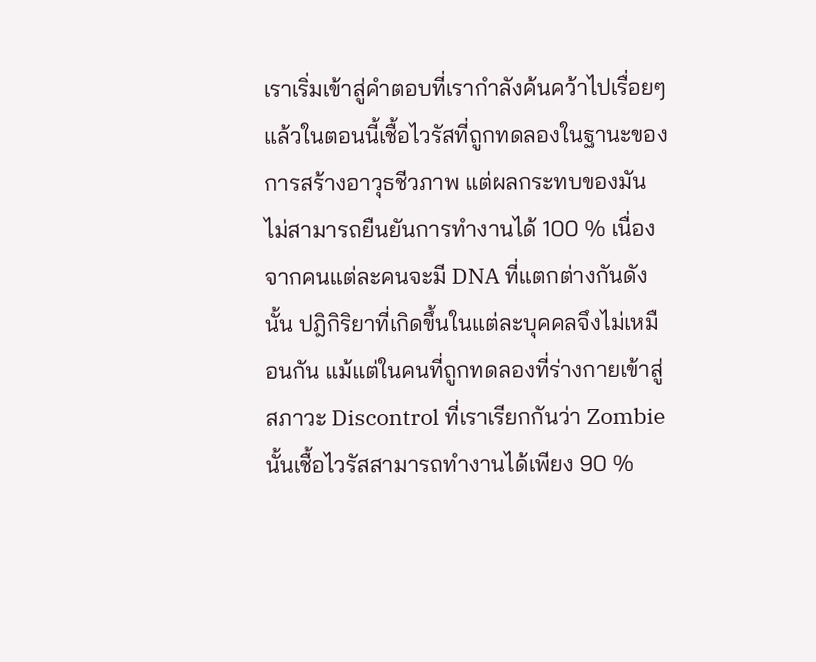เราเริ่มเข้าสู่คำตอบที่เรากำลังค้นคว้าไปเรื่อยๆแล้วในตอนนี้เชื้อไวรัสที่ถูกทดลองในฐานะของการสร้างอาวุธชีวภาพ แต่ผลกระทบของมันไม่สามารถยืนยันการทำงานได้ 100 % เนื่องจากคนแต่ละคนจะมี DNA ที่แตกต่างกันดังนั้น ปฎิกิริยาที่เกิดขึ้นในแต่ละบุคคลจึงไม่เหมือนกัน แม้แต่ในคนที่ถูกทดลองที่ร่างกายเข้าสู่สภาวะ Discontrol ที่เราเรียกกันว่า Zombie นั้นเชื้อไวรัสสามารถทำงานได้เพียง 90 %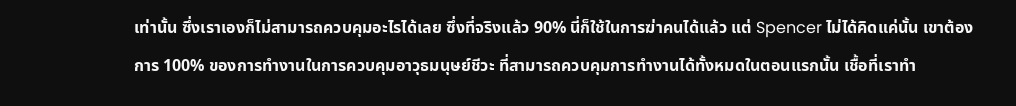เท่านั้น ซึ่งเราเองก็ไม่สามารถควบคุมอะไรได้เลย ซึ่งที่จริงแล้ว 90% นี่ก็ใช้ในการฆ่าคนได้แล้ว แต่ Spencer ไม่ได้คิดแค่นั้น เขาต้องการ 100% ของการทำงานในการควบคุมอาวุธมนุษย์ชีวะ ที่สามารถควบคุมการทำงานได้ทั้งหมดในตอนแรกนั้น เชื้อที่เราทำ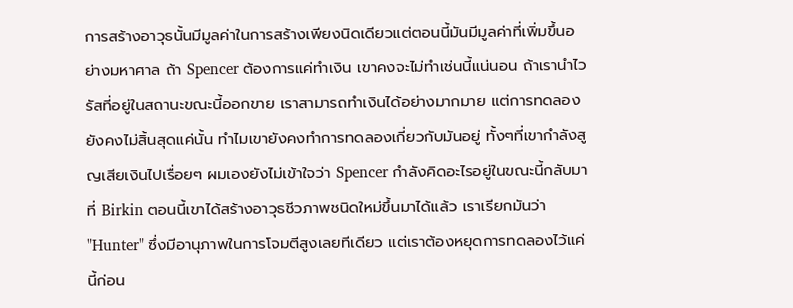การสร้างอาวุธนั้นมีมูลค่าในการสร้างเพียงนิดเดียวแต่ตอนนี้มันมีมูลค่าที่เพิ่มขึ้นอย่างมหาศาล ถ้า Spencer ต้องการแค่ทำเงิน เขาคงจะไม่ทำเช่นนี้แน่นอน ถ้าเรานำไวรัสที่อยู่ในสถานะขณะนี้ออกขาย เราสามารถทำเงินได้อย่างมากมาย แต่การทดลองยังคงไม่สิ้นสุดแค่นั้น ทำไมเขายังคงทำการทดลองเกี่ยวกับมันอยู่ ทั้งๆที่เขากำลังสูญเสียเงินไปเรื่อยๆ ผมเองยังไม่เข้าใจว่า Spencer กำลังคิดอะไรอยู่ในขณะนี้กลับมาที่ Birkin ตอนนี้เขาได้สร้างอาวุธชีวภาพชนิดใหม่ขึ้นมาได้แล้ว เราเรียกมันว่า "Hunter" ซึ่งมีอานุภาพในการโจมตีสูงเลยทีเดียว แต่เราต้องหยุดการทดลองไว้แค่นี้ก่อน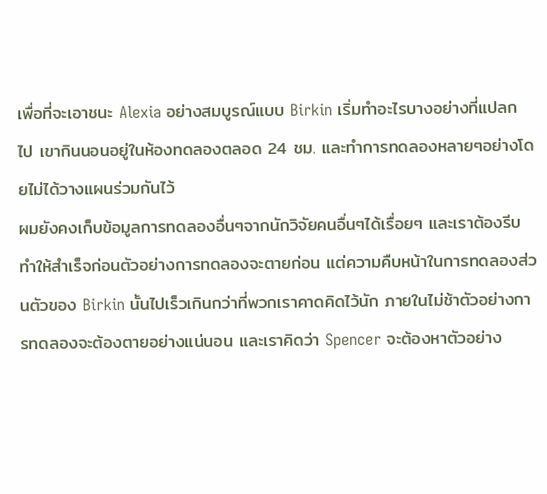เพื่อที่จะเอาชนะ Alexia อย่างสมบูรณ์แบบ Birkin เริ่มทำอะไรบางอย่างที่แปลกไป เขากินนอนอยู่ในห้องทดลองตลอด 24 ชม. และทำการทดลองหลายๆอย่างโดยไม่ได้วางแผนร่วมกันไว้
ผมยังคงเก็บข้อมูลการทดลองอื่นๆจากนักวิจัยคนอื่นๆได้เรื่อยๆ และเราต้องรีบทำให้สำเร็จก่อนตัวอย่างการทดลองจะตายก่อน แต่ความคืบหน้าในการทดลองส่วนตัวของ Birkin นั้นไปเร็วเกินกว่าที่พวกเราคาดคิดไว้นัก ภายในไม่ช้าตัวอย่างการทดลองจะต้องตายอย่างแน่นอน และเราคิดว่า Spencer จะต้องหาตัวอย่าง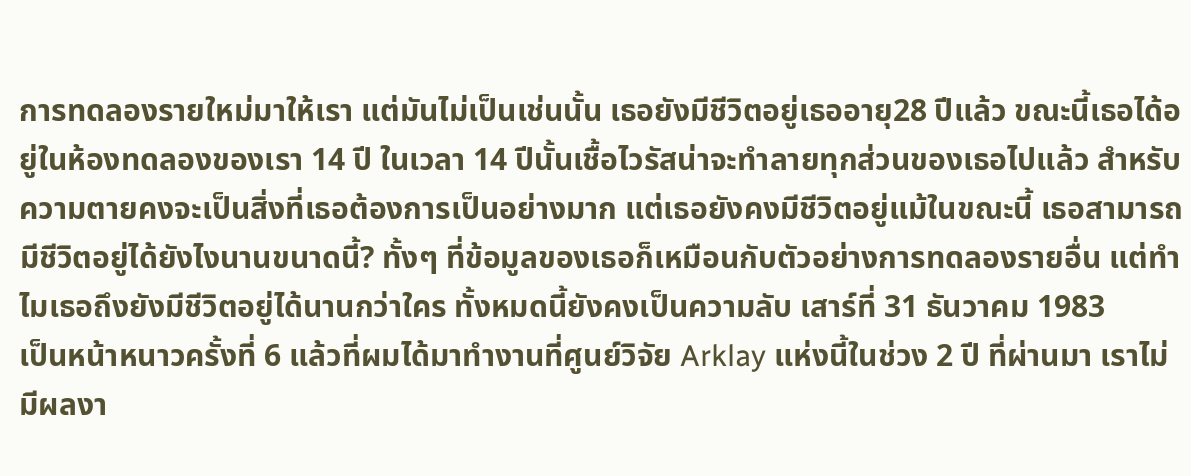การทดลองรายใหม่มาให้เรา แต่มันไม่เป็นเช่นนั้น เธอยังมีชีวิตอยู่เธออายุ28 ปีแล้ว ขณะนี้เธอได้อยู่ในห้องทดลองของเรา 14 ปี ในเวลา 14 ปีนั้นเชื้อไวรัสน่าจะทำลายทุกส่วนของเธอไปแล้ว สำหรับความตายคงจะเป็นสิ่งที่เธอต้องการเป็นอย่างมาก แต่เธอยังคงมีชีวิตอยู่แม้ในขณะนี้ เธอสามารถมีชีวิตอยู่ได้ยังไงนานขนาดนี้? ทั้งๆ ที่ข้อมูลของเธอก็เหมือนกับตัวอย่างการทดลองรายอื่น แต่ทำไมเธอถึงยังมีชีวิตอยู่ได้นานกว่าใคร ทั้งหมดนี้ยังคงเป็นความลับ เสาร์ที่ 31 ธันวาคม 1983
เป็นหน้าหนาวครั้งที่ 6 แล้วที่ผมได้มาทำงานที่ศูนย์วิจัย Arklay แห่งนี้ในช่วง 2 ปี ที่ผ่านมา เราไม่มีผลงา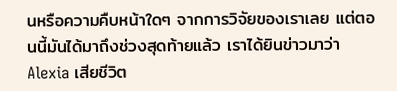นหรือความคืบหน้าใดๆ จากการวิจัยของเราเลย แต่ตอนนี้มันได้มาถึงช่วงสุดท้ายแล้ว เราได้ยินข่าวมาว่า Alexia เสียชีวิต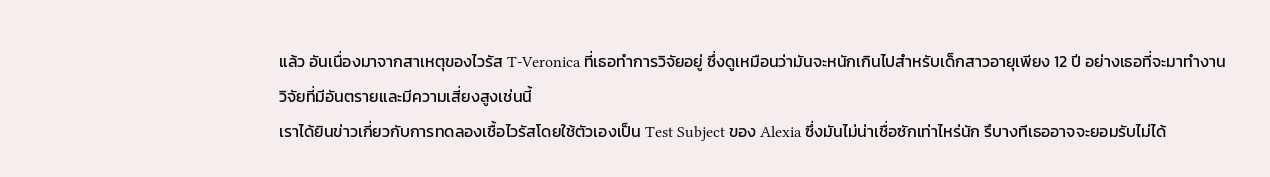แล้ว อันเนื่องมาจากสาเหตุของไวรัส T-Veronica ที่เธอทำการวิจัยอยู่ ซึ่งดูเหมือนว่ามันจะหนักเกินไปสำหรับเด็กสาวอายุเพียง 12 ปี อย่างเธอที่จะมาทำงานวิจัยที่มีอันตรายและมีความเสี่ยงสูงเช่นนี้
เราได้ยินข่าวเกี่ยวกับการทดลองเชื้อไวรัสโดยใช้ตัวเองเป็น Test Subject ของ Alexia ซึ่งมันไม่น่าเชื่อซักเท่าไหร่นัก รึบางทีเธออาจจะยอมรับไม่ได้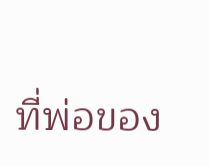ที่พ่อของ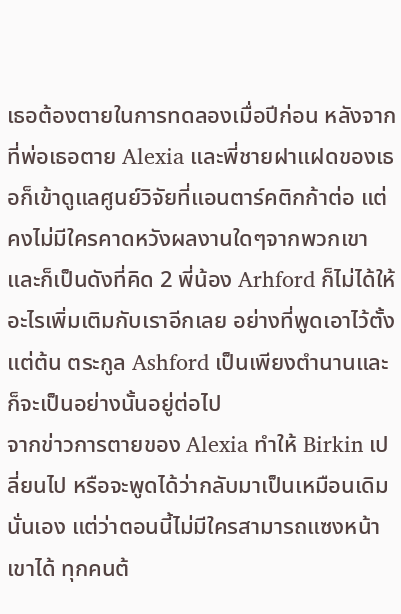เธอต้องตายในการทดลองเมื่อปีก่อน หลังจากที่พ่อเธอตาย Alexia และพี่ชายฝาแฝดของเธอก็เข้าดูแลศูนย์วิจัยที่แอนตาร์คติกก้าต่อ แต่คงไม่มีใครคาดหวังผลงานใดๆจากพวกเขา และก็เป็นดังที่คิด 2 พี่น้อง Arhford ก็ไม่ได้ให้อะไรเพิ่มเติมกับเราอีกเลย อย่างที่พูดเอาไว้ตั้งแต่ต้น ตระกูล Ashford เป็นเพียงตำนานและก็จะเป็นอย่างนั้นอยู่ต่อไป
จากข่าวการตายของ Alexia ทำให้ Birkin เปลี่ยนไป หรือจะพูดได้ว่ากลับมาเป็นเหมือนเดิมนั่นเอง แต่ว่าตอนนี้ไม่มีใครสามารถแซงหน้าเขาได้ ทุกคนต้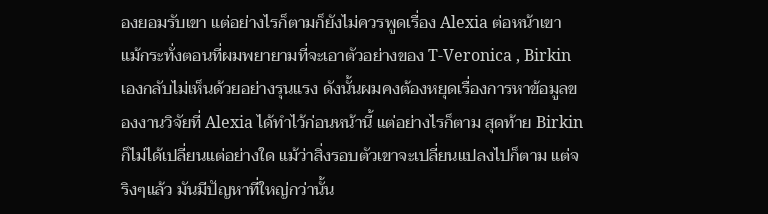องยอมรับเขา แต่อย่างไรก็ตามก็ยังไม่ควรพูดเรื่อง Alexia ต่อหน้าเขา
แม้กระทั่งตอนที่ผมพยายามที่จะเอาตัวอย่างของ T-Veronica , Birkin เองกลับไม่เห็นด้วยอย่างรุนแรง ดังนั้นผมคงต้องหยุดเรื่องการหาข้อมูลของงานวิจัยที่ Alexia ได้ทำไว้ก่อนหน้านี้ แต่อย่างไรก็ตาม สุดท้าย Birkin ก็ไม่ได้เปลี่ยนแต่อย่างใด แม้ว่าสิ่งรอบตัวเขาจะเปลี่ยนแปลงไปก็ตาม แต่จริงๆแล้ว มันมีปัญหาที่ใหญ่กว่านั้น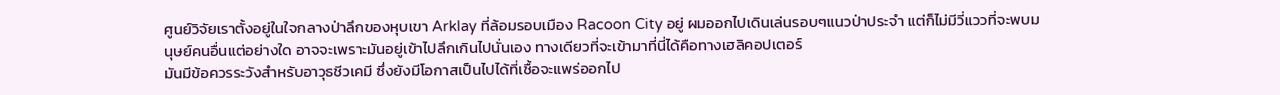ศูนย์วิจัยเราตั้งอยู่ในใจกลางป่าลึกของหุบเขา Arklay ที่ล้อมรอบเมือง Racoon City อยู่ ผมออกไปเดินเล่นรอบๆแนวป่าประจำ แต่ก็ไม่มีวี่แววที่จะพบมนุษย์คนอื่นแต่อย่างใด อาจจะเพราะมันอยู่เข้าไปลึกเกินไปนั่นเอง ทางเดียวที่จะเข้ามาที่นี่ได้คือทางเฮลิคอปเตอร์
มันมีข้อควรระวังสำหรับอาวุธชีวเคมี ซึ่งยังมีโอกาสเป็นไปได้ที่เชื้อจะแพร่ออกไป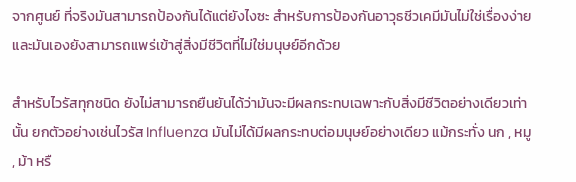จากศูนย์ ที่จริงมันสามารถป้องกันได้แต่ยังไงซะ สำหรับการป้องกันอาวุธชีวเคมีมันไม่ใช่เรื่องง่าย และมันเองยังสามารถแพร่เข้าสู่สิ่งมีชีวิตที่ไม่ใช่มนุษย์อีกด้วย

สำหรับไวรัสทุกชนิด ยังไม่สามารถยืนยันได้ว่ามันจะมีผลกระทบเฉพาะกับสิ่งมีชีวิตอย่างเดียวเท่านั้น ยกตัวอย่างเช่นไวรัส Influenza มันไม่ได้มีผลกระทบต่อมนุษย์อย่างเดียว แม้กระทั่ง นก , หมู , ม้า หรื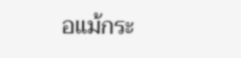อแม้กระ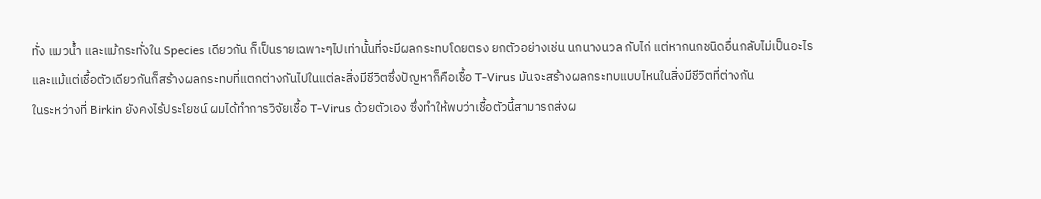ทั่ง แมวนํ้า และแม้กระทั่งใน Species เดียวกัน ก็เป็นรายเฉพาะๆไปเท่านั้นที่จะมีผลกระทบโดยตรง ยกตัวอย่างเช่น นกนางนวล กับไก่ แต่หากนกชนิดอื่นกลับไม่เป็นอะไร
และแม้แต่เชื้อตัวเดียวกันก็สร้างผลกระทบที่แตกต่างกันไปในแต่ละสิ่งมีชีวิตซึ่งปัญหาก็คือเชื้อ T-Virus มันจะสร้างผลกระทบแบบไหนในสิ่งมีชีวิตที่ต่างกัน
ในระหว่างที่ Birkin ยังคงไร้ประโยชน์ ผมได้ทำการวิจัยเชื้อ T-Virus ด้วยตัวเอง ซึ่งทำให้พบว่าเชื้อตัวนี้สามารถส่งผ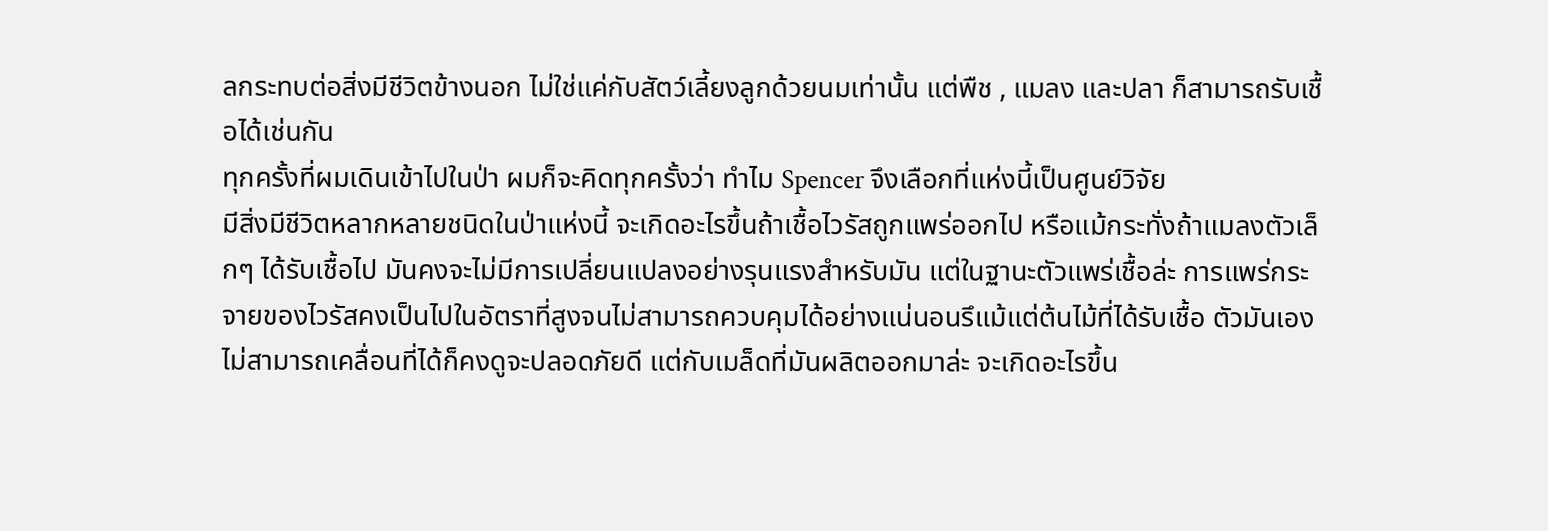ลกระทบต่อสิ่งมีชีวิตข้างนอก ไม่ใช่แค่กับสัตว์เลี้ยงลูกด้วยนมเท่านั้น แต่พืช , แมลง และปลา ก็สามารถรับเชื้อได้เช่นกัน
ทุกครั้งที่ผมเดินเข้าไปในป่า ผมก็จะคิดทุกครั้งว่า ทำไม Spencer จึงเลือกที่แห่งนี้เป็นศูนย์วิจัย
มีสิ่งมีชีวิตหลากหลายชนิดในป่าแห่งนี้ จะเกิดอะไรขึ้นถ้าเชื้อไวรัสถูกแพร่ออกไป หรือแม้กระทั่งถ้าแมลงตัวเล็กๆ ได้รับเชื้อไป มันคงจะไม่มีการเปลี่ยนแปลงอย่างรุนแรงสำหรับมัน แต่ในฐานะตัวแพร่เชื้อล่ะ การแพร่กระจายของไวรัสคงเป็นไปในอัตราที่สูงจนไม่สามารถควบคุมได้อย่างแน่นอนรึแม้แต่ต้นไม้ที่ได้รับเชื้อ ตัวมันเองไม่สามารถเคลื่อนที่ได้ก็คงดูจะปลอดภัยดี แต่กับเมล็ดที่มันผลิตออกมาล่ะ จะเกิดอะไรขึ้น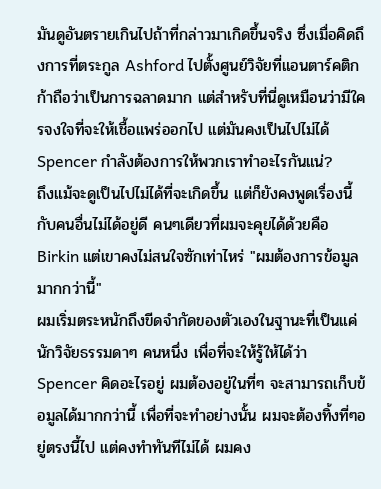มันดูอันตรายเกินไปถ้าที่กล่าวมาเกิดขึ้นจริง ซึ่งเมื่อคิดถึงการที่ตระกูล Ashford ไปตั้งศูนย์วิจัยที่แอนตาร์คติกก้าถือว่าเป็นการฉลาดมาก แต่สำหรับที่นี่ดูเหมือนว่ามีใครจงใจที่จะให้เชื้อแพร่ออกไป แต่มันคงเป็นไปไม่ได้
Spencer กำลังต้องการให้พวกเราทำอะไรกันแน่?
ถึงแม้จะดูเป็นไปไม่ได้ที่จะเกิดขึ้น แต่ก็ยังคงพูดเรื่องนี้กับคนอื่นไม่ได้อยู่ดี คนๆเดียวที่ผมจะคุยได้ด้วยคือ Birkin แต่เขาคงไม่สนใจซักเท่าไหร่ "ผมต้องการข้อมูลมากกว่านี้"
ผมเริ่มตระหนักถึงขีดจำกัดของตัวเองในฐานะที่เป็นแค่นักวิจัยธรรมดาๆ คนหนึ่ง เพื่อที่จะให้รู้ให้ได้ว่า Spencer คิดอะไรอยู่ ผมต้องอยู่ในที่ๆ จะสามารถเก็บข้อมูลได้มากกว่านี้ เพื่อที่จะทำอย่างนั้น ผมจะต้องทิ้งที่ๆอยู่ตรงนี้ไป แต่คงทำทันทีไม่ได้ ผมคง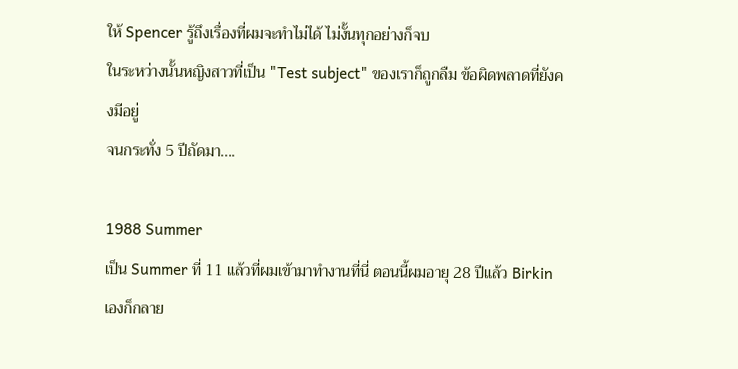ให้ Spencer รู้ถึงเรื่องที่ผมจะทำไม่ได้ ไม่งั้นทุกอย่างก็จบ
ในระหว่างนั้นหญิงสาวที่เป็น "Test subject" ของเราก็ถูกลืม ข้อผิดพลาดที่ยังคงมีอยู่
จนกระทั่ง 5 ปีถัดมา....

1988 Summer
เป็น Summer ที่ 11 แล้วที่ผมเข้ามาทำงานที่นี่ ตอนนี้ผมอายุ 28 ปีแล้ว Birkin เองก็กลาย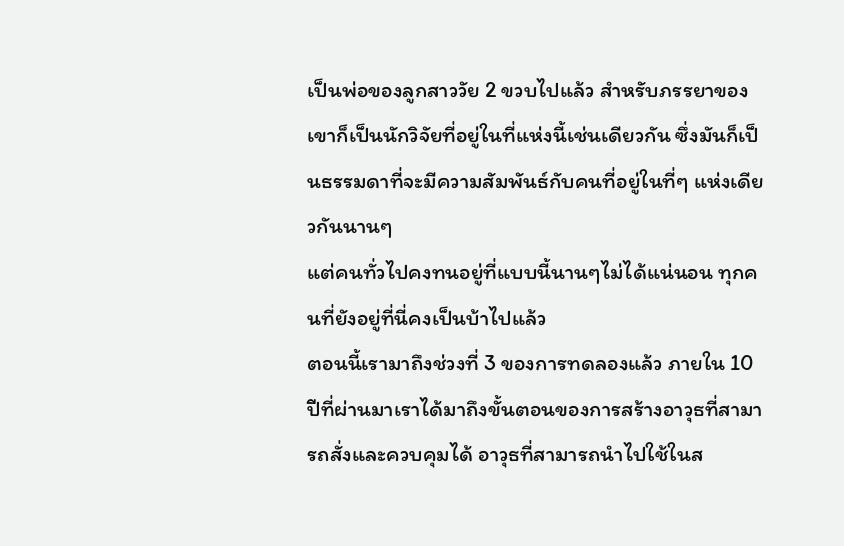เป็นพ่อของลูกสาววัย 2 ขวบไปแล้ว สำหรับภรรยาของเขาก็เป็นนักวิจัยที่อยู่ในที่แห่งนี้เช่นเดียวกัน ซึ่งมันก็เป็นธรรมดาที่จะมีความสัมพันธ์กับคนที่อยู่ในที่ๆ แห่งเดียวกันนานๆ
แต่คนทั่วไปคงทนอยู่ที่แบบนี้นานๆไม่ได้แน่นอน ทุกคนที่ยังอยู่ที่นี่คงเป็นบ้าไปแล้ว
ตอนนี้เรามาถึงช่วงที่ 3 ของการทดลองแล้ว ภายใน 10 ปีที่ผ่านมาเราได้มาถึงขั้นตอนของการสร้างอาวุธที่สามารถสั่งและควบคุมได้ อาวุธที่สามารถนำไปใช้ในส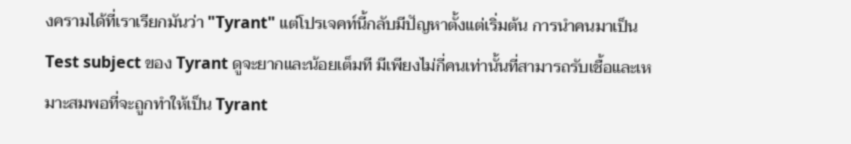งครามได้ที่เราเรียกมันว่า "Tyrant" แต่โปรเจคท์นี้กลับมีปัญหาตั้งแต่เริ่มต้น การนำคนมาเป็น Test subject ของ Tyrant ดูจะยากและน้อยเต็มที มีเพียงไม่กี่คนเท่านั้นที่สามารถรับเชื้อและเหมาะสมพอที่จะถูกทำให้เป็น Tyrant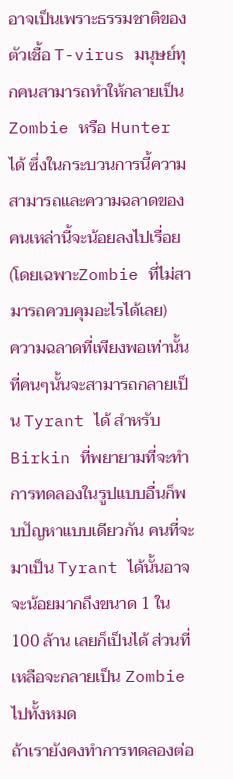อาจเป็นเพราะธรรมชาติของตัวเชื้อ T-virus มนุษย์ทุกคนสามารถทำให้กลายเป็น Zombie หรือ Hunter ได้ ซึ่งในกระบวนการนี้ความสามารถและความฉลาดของคนเหล่านี้จะน้อยลงไปเรื่อย (โดยเฉพาะZombie ที่ไม่สามารถควบคุมอะไรได้เลย)
ความฉลาดที่เพียงพอเท่านั้นที่คนๆนั้นจะสามารถกลายเป็น Tyrant ได้ สำหรับ Birkin ที่พยายามที่จะทำการทดลองในรูปแบบอื่นก็พบปัญหาแบบเดียวกัน คนที่จะมาเป็น Tyrant ได้นั้นอาจจะน้อยมากถึงขนาด 1 ใน 100 ล้าน เลยก็เป็นได้ ส่วนที่เหลือจะกลายเป็น Zombie ไปทั้งหมด
ถ้าเรายังคงทำการทดลองต่อ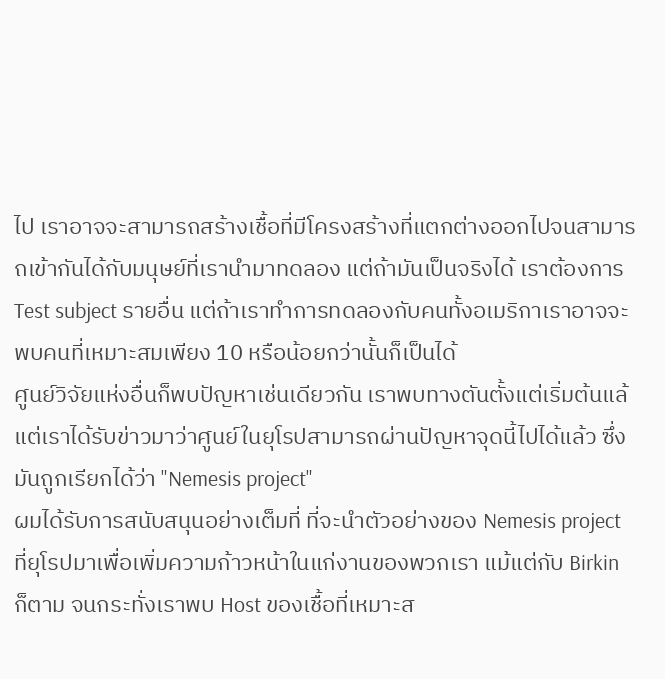ไป เราอาจจะสามารถสร้างเชื้อที่มีโครงสร้างที่แตกต่างออกไปจนสามารถเข้ากันได้กับมนุษย์ที่เรานำมาทดลอง แต่ถ้ามันเป็นจริงได้ เราต้องการ Test subject รายอื่น แต่ถ้าเราทำการทดลองกับคนทั้งอเมริกาเราอาจจะพบคนที่เหมาะสมเพียง 10 หรือน้อยกว่านั้นก็เป็นได้
ศูนย์วิจัยแห่งอื่นก็พบปัญหาเช่นเดียวกัน เราพบทางตันตั้งแต่เริ่มต้นแล้ แต่เราได้รับข่าวมาว่าศูนย์ในยุโรปสามารถผ่านปัญหาจุดนี้ไปได้แล้ว ซึ่งมันถูกเรียกได้ว่า "Nemesis project"
ผมได้รับการสนับสนุนอย่างเต็มที่ ที่จะนำตัวอย่างของ Nemesis project ที่ยุโรปมาเพื่อเพิ่มความก้าวหน้าในแก่งานของพวกเรา แม้แต่กับ Birkin ก็ตาม จนกระทั่งเราพบ Host ของเชื้อที่เหมาะส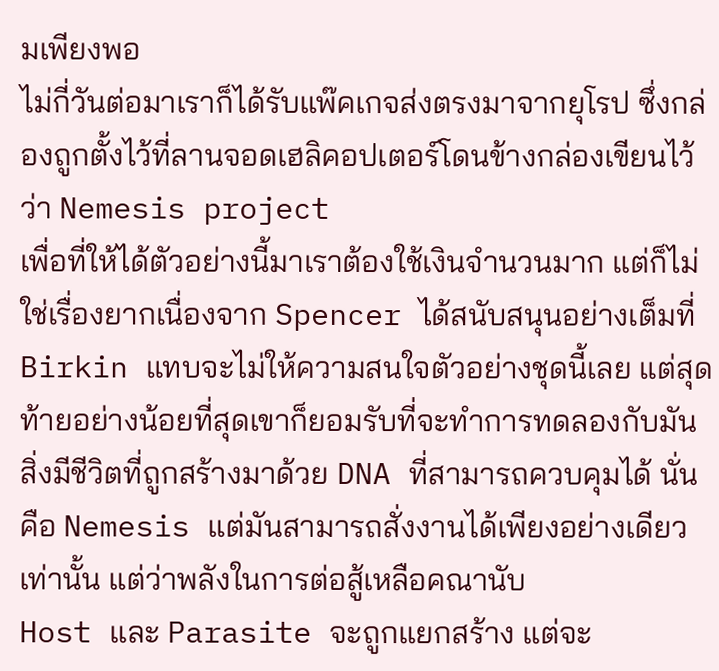มเพียงพอ
ไม่กี่วันต่อมาเราก็ได้รับแพ๊คเกจส่งตรงมาจากยุโรป ซึ่งกล่องถูกตั้งไว้ที่ลานจอดเฮลิคอปเตอร์โดนข้างกล่องเขียนไว้ว่า Nemesis project
เพื่อที่ให้ได้ตัวอย่างนี้มาเราต้องใช้เงินจำนวนมาก แต่ก็ไม่ใช่เรื่องยากเนื่องจาก Spencer ได้สนับสนุนอย่างเต็มที่
Birkin แทบจะไม่ให้ความสนใจตัวอย่างชุดนี้เลย แต่สุดท้ายอย่างน้อยที่สุดเขาก็ยอมรับที่จะทำการทดลองกับมัน
สิ่งมีชีวิตที่ถูกสร้างมาด้วย DNA ที่สามารถควบคุมได้ นั่นคือ Nemesis แต่มันสามารถสั่งงานได้เพียงอย่างเดียวเท่านั้น แต่ว่าพลังในการต่อสู้เหลือคณานับ
Host และ Parasite จะถูกแยกสร้าง แต่จะ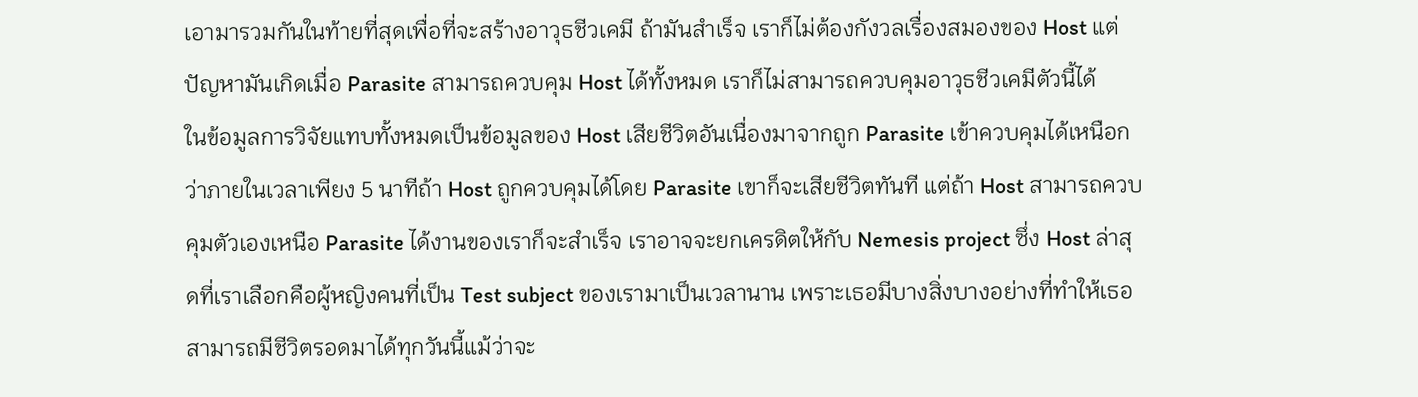เอามารวมกันในท้ายที่สุดเพื่อที่จะสร้างอาวุธชีวเคมี ถ้ามันสำเร็จ เราก็ไม่ต้องกังวลเรื่องสมองของ Host แต่ปัญหามันเกิดเมื่อ Parasite สามารถควบคุม Host ได้ทั้งหมด เราก็ไม่สามารถควบคุมอาวุธชีวเคมีตัวนี้ได้
ในข้อมูลการวิจัยแทบทั้งหมดเป็นข้อมูลของ Host เสียชีวิตอันเนื่องมาจากถูก Parasite เข้าควบคุมได้เหนือกว่าภายในเวลาเพียง 5 นาทีถ้า Host ถูกควบคุมได้โดย Parasite เขาก็จะเสียชีวิตทันที แต่ถ้า Host สามารถควบคุมตัวเองเหนือ Parasite ได้งานของเราก็จะสำเร็จ เราอาจจะยกเครดิตให้กับ Nemesis project ซึ่ง Host ล่าสุดที่เราเลือกคือผู้หญิงคนที่เป็น Test subject ของเรามาเป็นเวลานาน เพราะเธอมีบางสิ่งบางอย่างที่ทำให้เธอสามารถมีชีวิตรอดมาได้ทุกวันนี้แม้ว่าจะ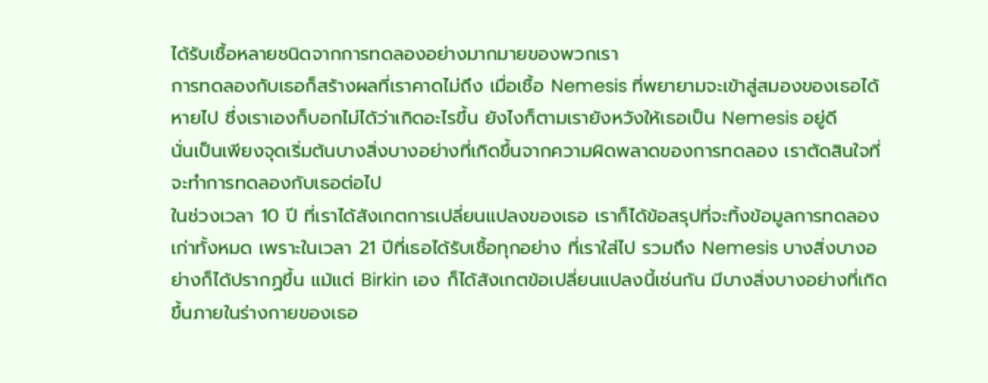ได้รับเชื้อหลายชนิดจากการทดลองอย่างมากมายของพวกเรา
การทดลองกับเธอก็สร้างผลที่เราคาดไม่ถึง เมื่อเชื้อ Nemesis ที่พยายามจะเข้าสู่สมองของเธอได้หายไป ซึ่งเราเองก็บอกไม่ได้ว่าเกิดอะไรขึ้น ยังไงก็ตามเรายังหวังให้เธอเป็น Nemesis อยู่ดี
นั่นเป็นเพียงจุดเริ่มต้นบางสิ่งบางอย่างที่เกิดขึ้นจากความผิดพลาดของการทดลอง เราตัดสินใจที่จะทำการทดลองกับเธอต่อไป
ในช่วงเวลา 10 ปี ที่เราได้สังเกตการเปลี่ยนแปลงของเธอ เราก็ได้ข้อสรุปที่จะทิ้งข้อมูลการทดลองเก่าทั้งหมด เพราะในเวลา 21 ปีที่เธอได้รับเชื้อทุกอย่าง ที่เราใส่ไป รวมถึง Nemesis บางสิ่งบางอย่างก็ได้ปรากฏขึ้น แม้แต่ Birkin เอง ก็ได้สังเกตข้อเปลี่ยนแปลงนี้เช่นกัน มีบางสิ่งบางอย่างที่เกิดขึ้นภายในร่างกายของเธอ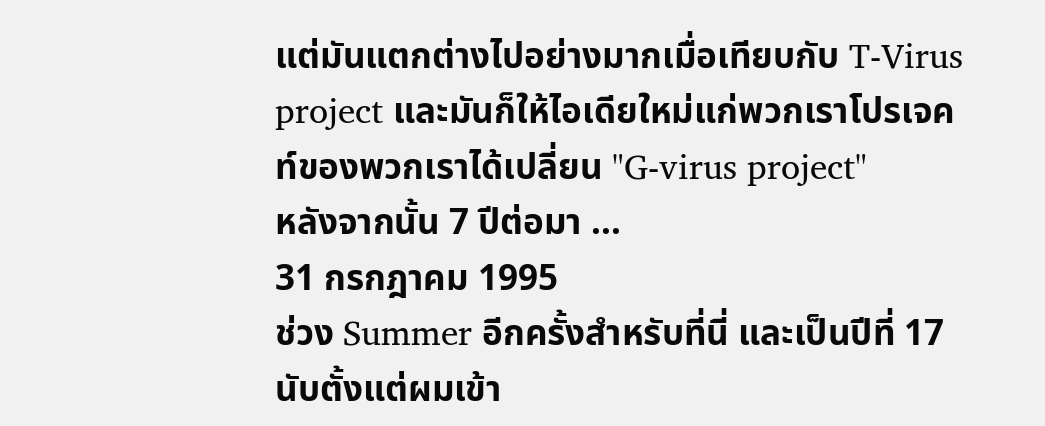แต่มันแตกต่างไปอย่างมากเมื่อเทียบกับ T-Virus project และมันก็ให้ไอเดียใหม่แก่พวกเราโปรเจคท์ของพวกเราได้เปลี่ยน "G-virus project"
หลังจากนั้น 7 ปีต่อมา ...
31 กรกฎาคม 1995
ช่วง Summer อีกครั้งสำหรับที่นี่ และเป็นปีที่ 17 นับตั้งแต่ผมเข้า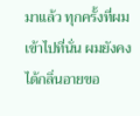มาแล้ว ทุกครั้งที่ผมเข้าไปที่นั่น ผมยังคงได้กลิ่นอายขอ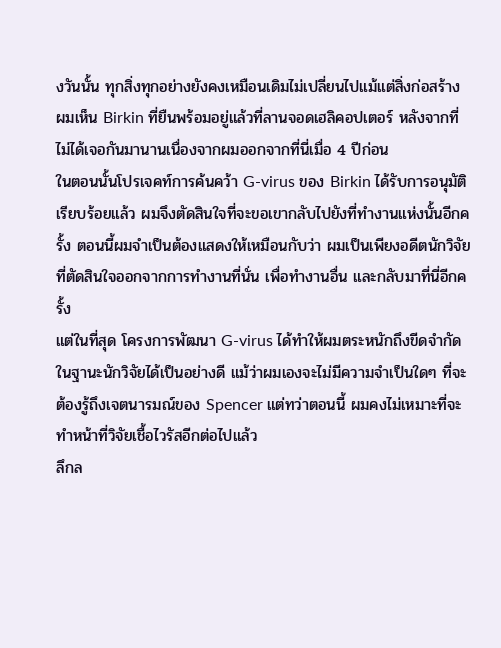งวันนั้น ทุกสิ่งทุกอย่างยังคงเหมือนเดิมไม่เปลี่ยนไปแม้แต่สิ่งก่อสร้าง
ผมเห็น Birkin ที่ยืนพร้อมอยู่แล้วที่ลานจอดเฮลิคอปเตอร์ หลังจากที่ไม่ได้เจอกันมานานเนื่องจากผมออกจากที่นี่เมื่อ 4 ปีก่อน
ในตอนนั้นโปรเจคท์การค้นคว้า G-virus ของ Birkin ได้รับการอนุมัติเรียบร้อยแล้ว ผมจึงตัดสินใจที่จะขอเขากลับไปยังที่ทำงานแห่งนั้นอีกครั้ง ตอนนี้ผมจำเป็นต้องแสดงให้เหมือนกับว่า ผมเป็นเพียงอดีตนักวิจัยที่ตัดสินใจออกจากการทำงานที่นั่น เพื่อทำงานอื่น และกลับมาที่นี่อีกครั้ง
แต่ในที่สุด โครงการพัฒนา G-virus ได้ทำให้ผมตระหนักถึงขีดจำกัดในฐานะนักวิจัยได้เป็นอย่างดี แม้ว่าผมเองจะไม่มีความจำเป็นใดๆ ที่จะต้องรู้ถึงเจตนารมณ์ของ Spencer แต่ทว่าตอนนี้ ผมคงไม่เหมาะที่จะทำหน้าที่วิจัยเชื้อไวรัสอีกต่อไปแล้ว
ลึกล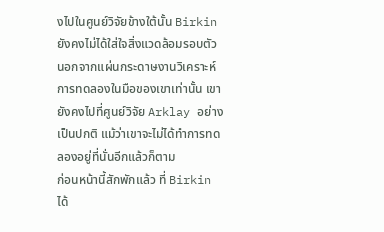งไปในศูนย์วิจัยข้างใต้นั้น Birkin ยังคงไม่ได้ใส่ใจสิ่งแวดล้อมรอบตัว นอกจากแผ่นกระดาษงานวิเคราะห์การทดลองในมือของเขาเท่านั้น เขายังคงไปที่ศูนย์วิจัย Arklay อย่างเป็นปกติ แม้ว่าเขาจะไม่ได้ทำการทดลองอยู่ที่นั่นอีกแล้วก็ตาม
ก่อนหน้านี้สักพักแล้ว ที่ Birkin ได้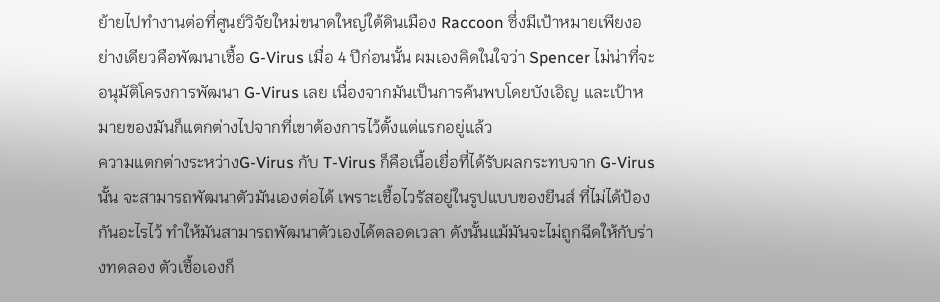ย้ายไปทำงานต่อที่ศูนย์วิจัยใหม่ขนาดใหญ่ใต้ดินเมือง Raccoon ซึ่งมีเป้าหมายเพียงอย่างเดียวคือพัฒนาเชื้อ G-Virus เมื่อ 4 ปีก่อนนั้น ผมเองคิดในใจว่า Spencer ไม่น่าที่จะอนุมัติโครงการพัฒนา G-Virus เลย เนื่องจากมันเป็นการค้นพบโดยบังเอิญ และเป้าหมายของมันก็แตกต่างไปจากที่เขาต้องการไว้ตั้งแต่แรกอยู่แล้ว
ความแตกต่างระหว่างG-Virus กับ T-Virus ก็คือเนื้อเยื่อที่ได้รับผลกระทบจาก G-Virus นั้น จะสามารถพัฒนาตัวมันเองต่อได้ เพราะเชื้อไวรัสอยู่ในรูปแบบของยีนส์ ที่ไม่ได้ป้องกันอะไรไว้ ทำให้มันสามารถพัฒนาตัวเองได้ตลอดเวลา ดังนั้นแม้มันจะไม่ถูกฉีดให้กับร่างทดลอง ตัวเชื้อเองก็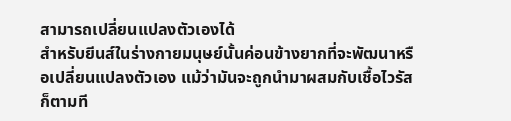สามารถเปลี่ยนแปลงตัวเองได้
สำหรับยีนส์ในร่างกายมนุษย์นั้นค่อนข้างยากที่จะพัฒนาหรือเปลี่ยนแปลงตัวเอง แม้ว่ามันจะถูกนำมาผสมกับเชื้อไวรัสก็ตามที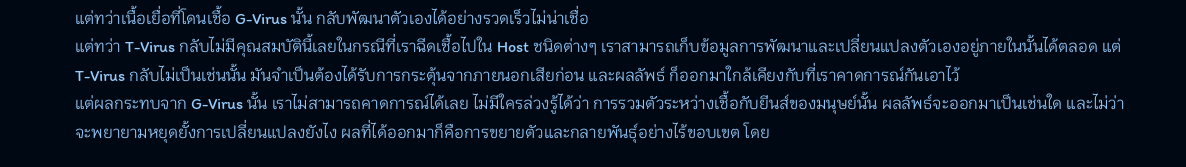แต่ทว่าเนื้อเยื่อที่โดนเชื้อ G-Virus นั้น กลับพัฒนาตัวเองได้อย่างรวดเร็วไม่น่าเชื่อ
แต่ทว่า T-Virus กลับไม่มีคุณสมบัตินี้เลยในกรณีที่เราฉีดเชื้อไปใน Host ชนิดต่างๆ เราสามารถเก็บข้อมูลการพัฒนาและเปลี่ยนแปลงตัวเองอยู่ภายในนั้นได้ตลอด แต่ T-Virus กลับไม่เป็นเช่นนั้น มันจำเป็นต้องได้รับการกระตุ้นจากภายนอกเสียก่อน และผลลัพธ์ ก็ออกมาใกล้เคียงกับที่เราคาดการณ์กันเอาไว้
แต่ผลกระทบจาก G-Virus นั้น เราไม่สามารถคาดการณ์ได้เลย ไม่มีใครล่วงรู้ได้ว่า การรวมตัวระหว่างเชื้อกับยีนส์ของมนุษย์นั้น ผลลัพธ์จะออกมาเป็นเช่นใด และไม่ว่าจะพยายามหยุดยั้งการเปลี่ยนแปลงยังไง ผลที่ได้ออกมาก็คือการขยายตัวและกลายพันธุ์อย่างไร้ขอบเขต โดย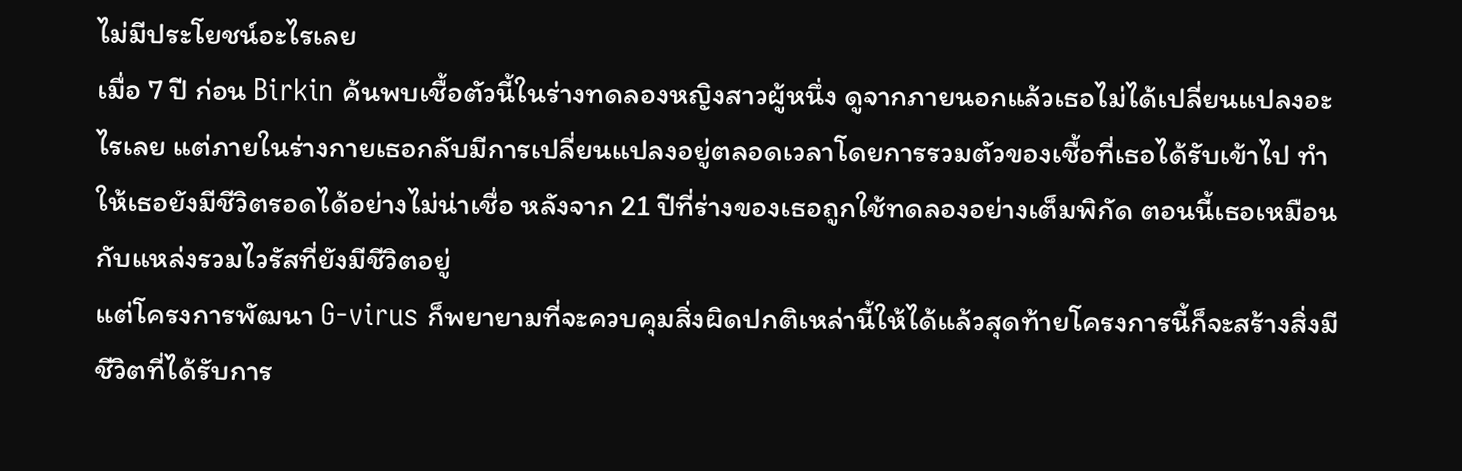ไม่มีประโยชน์อะไรเลย
เมื่อ 7 ปี ก่อน Birkin ค้นพบเชื้อตัวนี้ในร่างทดลองหญิงสาวผู้หนึ่ง ดูจากภายนอกแล้วเธอไม่ได้เปลี่ยนแปลงอะไรเลย แต่ภายในร่างกายเธอกลับมีการเปลี่ยนแปลงอยู่ตลอดเวลาโดยการรวมตัวของเชื้อที่เธอได้รับเข้าไป ทำให้เธอยังมีชีวิตรอดได้อย่างไม่น่าเชื่อ หลังจาก 21 ปีที่ร่างของเธอถูกใช้ทดลองอย่างเต็มพิกัด ตอนนี้เธอเหมือนกับแหล่งรวมไวรัสที่ยังมีชีวิตอยู่
แต่โครงการพัฒนา G-virus ก็พยายามที่จะควบคุมสิ่งผิดปกติเหล่านี้ให้ได้แล้วสุดท้ายโครงการนี้ก็จะสร้างสิ่งมีชีวิตที่ได้รับการ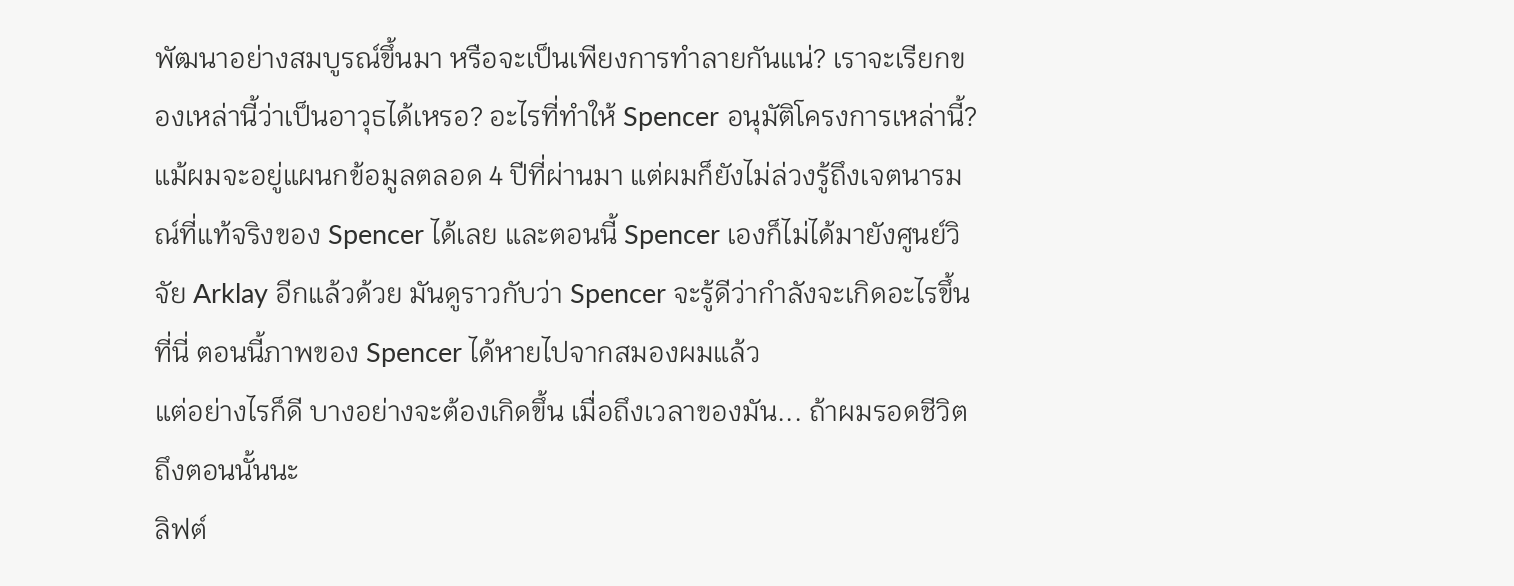พัฒนาอย่างสมบูรณ์ขึ้นมา หรือจะเป็นเพียงการทำลายกันแน่? เราจะเรียกของเหล่านี้ว่าเป็นอาวุธได้เหรอ? อะไรที่ทำให้ Spencer อนุมัติโครงการเหล่านี้?
แม้ผมจะอยู่แผนกข้อมูลตลอด 4 ปีที่ผ่านมา แต่ผมก็ยังไม่ล่วงรู้ถึงเจตนารมณ์ที่แท้จริงของ Spencer ได้เลย และตอนนี้ Spencer เองก็ไม่ได้มายังศูนย์วิจัย Arklay อีกแล้วด้วย มันดูราวกับว่า Spencer จะรู้ดีว่ากำลังจะเกิดอะไรขึ้นที่นี่ ตอนนี้ภาพของ Spencer ได้หายไปจากสมองผมแล้ว
แต่อย่างไรก็ดี บางอย่างจะต้องเกิดขึ้น เมื่อถึงเวลาของมัน... ถ้าผมรอดชีวิตถึงตอนนั้นนะ
ลิฟต์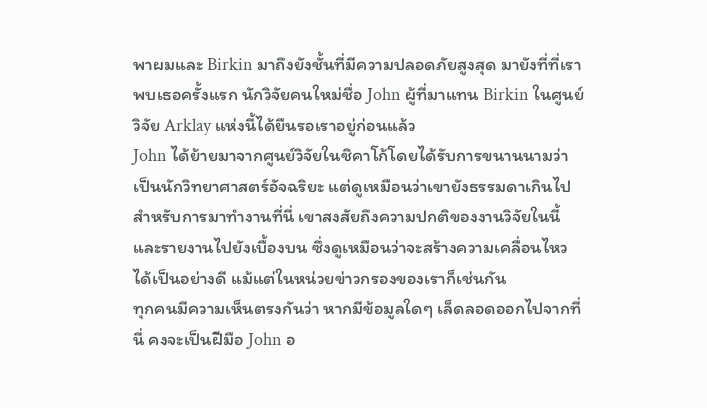พาผมและ Birkin มาถึงยังชั้นที่มีความปลอดภัยสูงสุด มายังที่ที่เราพบเธอครั้งแรก นักวิจัยคนใหม่ชื่อ John ผู้ที่มาแทน Birkin ในศูนย์วิจัย Arklay แห่งนี้ได้ยืนรอเราอยู่ก่อนแล้ว
John ได้ย้ายมาจากศูนย์วิจัยในชิคาโก้โดยได้รับการขนานนามว่าเป็นนักวิทยาศาสตร์อัจฉริยะ แต่ดูเหมือนว่าเขายังธรรมดาเกินไปสำหรับการมาทำงานที่นี่ เขาสงสัยถึงความปกติของงานวิจัยในนี้ และรายงานไปยังเบื้องบน ซึ่งดูเหมือนว่าจะสร้างความเคลื่อนไหวได้เป็นอย่างดี แม้แต่ในหน่วยข่าวกรองของเราก็เช่นกัน
ทุกคนมีความเห็นตรงกันว่า หากมีข้อมูลใดๆ เล็ดลอดออกไปจากที่นี่ คงจะเป็นฝีมือ John อ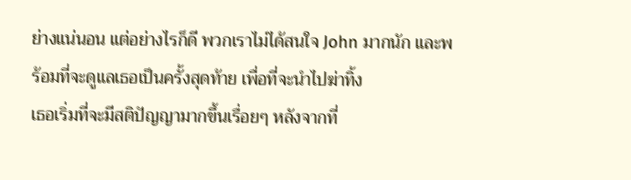ย่างแน่นอน แต่อย่างไรก็ดี พวกเราไม่ได้สนใจ John มากนัก และพร้อมที่จะดูแลเธอเป็นครั้งสุดท้าย เพื่อที่จะนำไปฆ่าทิ้ง
เธอเริ่มที่จะมีสติปัญญามากขึ้นเรื่อยๆ หลังจากที่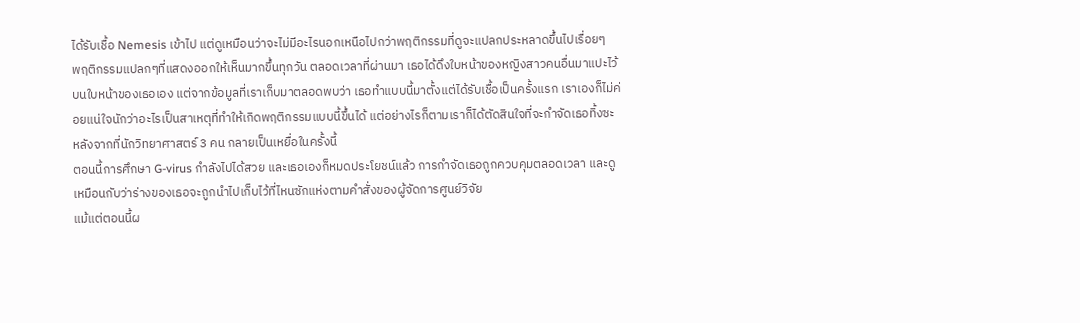ได้รับเชื้อ Nemesis เข้าไป แต่ดูเหมือนว่าจะไม่มีอะไรนอกเหนือไปกว่าพฤติกรรมที่ดูจะแปลกประหลาดขึ้นไปเรื่อยๆ
พฤติกรรมแปลกๆที่แสดงออกให้เห็นมากขึ้นทุกวัน ตลอดเวลาที่ผ่านมา เธอได้ดึงใบหน้าของหญิงสาวคนอื่นมาแปะไว้บนใบหน้าของเธอเอง แต่จากข้อมูลที่เราเก็บมาตลอดพบว่า เธอทำแบบนี้มาตั้งแต่ได้รับเชื้อเป็นครั้งแรก เราเองก็ไม่ค่อยแน่ใจนักว่าอะไรเป็นสาเหตุที่ทำให้เกิดพฤติกรรมแบบนี้ขึ้นได้ แต่อย่างไรก็ตามเราก็ได้ตัดสินใจที่จะกำจัดเธอทิ้งซะ หลังจากที่นักวิทยาศาสตร์ 3 คน กลายเป็นเหยื่อในครั้งนี้
ตอนนี้การศึกษา G-virus กำลังไปได้สวย และเธอเองก็หมดประโยชน์แล้ว การกำจัดเธอถูกควบคุมตลอดเวลา และดูเหมือนกับว่าร่างของเธอจะถูกนำไปเก็บไว้ที่ไหนซักแห่งตามคำสั่งของผู้จัดการศูนย์วิจัย
แม้แต่ตอนนี้ผ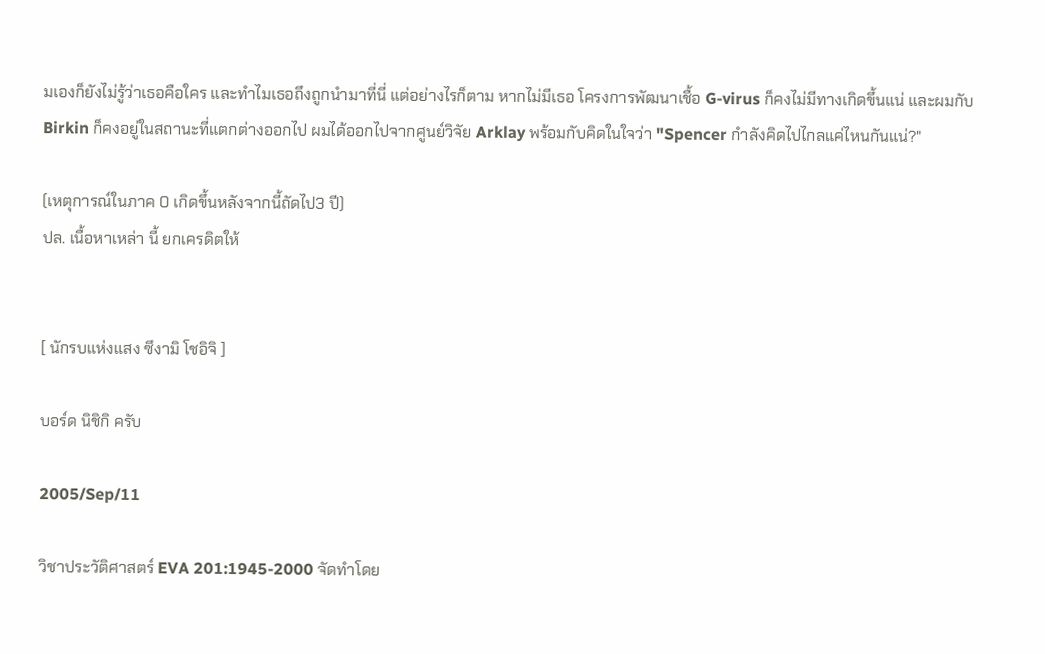มเองก็ยังไม่รู้ว่าเธอคือใคร และทำไมเธอถึงถูกนำมาที่นี่ แต่อย่างไรก็ตาม หากไม่มีเธอ โครงการพัฒนาเชื้อ G-virus ก็คงไม่มีทางเกิดขึ้นแน่ และผมกับ Birkin ก็คงอยู่ในสถานะที่แตกต่างออกไป ผมได้ออกไปจากศูนย์วิจัย Arklay พร้อมกับคิดในใจว่า "Spencer กำลังคิดไปไกลแค่ไหนกันแน่?"

(เหตุการณ์ในภาค 0 เกิดขึ้นหลังจากนี้ถัดไป3 ปี)
ปล. เนื้อหาเหล่า นี้ ยกเครดิตให้


[ นักรบแห่งแสง ซึงามิ โชอิจิ ]

บอร์ด นิชิกิ ครับ

2005/Sep/11

วิชาประวัติศาสตร์ EVA 201:1945-2000 จัดทำโดย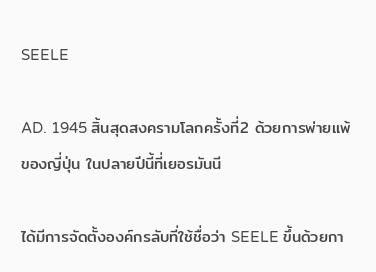SEELE

AD. 1945 สิ้นสุดสงครามโลกครั้งที่2 ด้วยการพ่ายแพ้ของญี่ปุ่น ในปลายปีนี้ที่เยอรมันนี

ได้มีการจัดตั้งองค์กรลับที่ใช้ชื่อว่า SEELE ขึ้นด้วยกา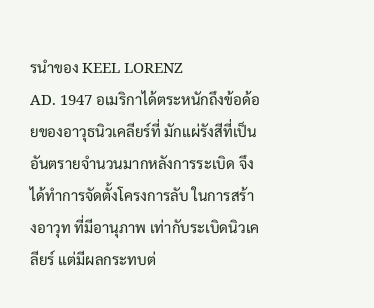รนำของ KEEL LORENZ
AD. 1947 อเมริกาได้ตระหนักถึงข้อด้อยของอาวุธนิวเคลียร์ที่ มักแผ่รังสีที่เป็นอันตรายจำนวนมากหลังการระเบิด จึงได้ทำการจัดตั้งโครงการลับ ในการสร้างอาวุท ที่มีอานุภาพ เท่ากับระเบิดนิวเคลียร์ แต่มีผลกระทบต่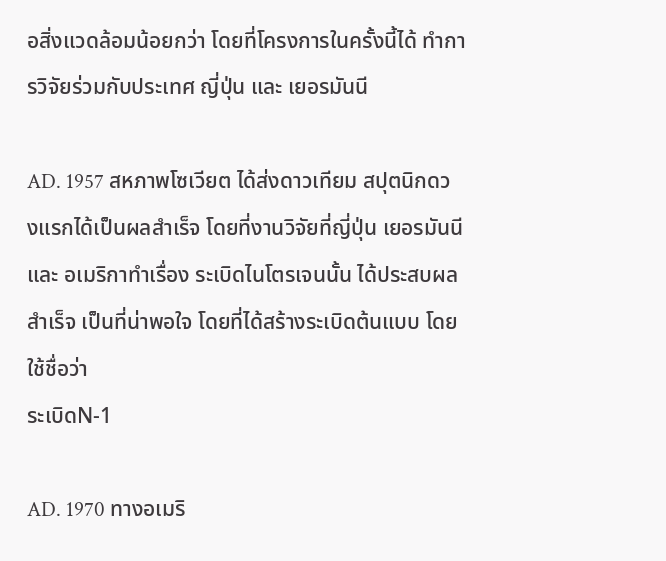อสิ่งแวดล้อมน้อยกว่า โดยที่โครงการในครั้งนี้ได้ ทำการวิจัยร่วมกับประเทศ ญี่ปุ่น และ เยอรมันนี

AD. 1957 สหภาพโซเวียต ได้ส่งดาวเทียม สปุตนิกดวงแรกได้เป็นผลสำเร็จ โดยที่งานวิจัยที่ญี่ปุ่น เยอรมันนีและ อเมริกาทำเรื่อง ระเบิดไนโตรเจนนั้น ได้ประสบผลสำเร็จ เป็นที่น่าพอใจ โดยที่ได้สร้างระเบิดต้นแบบ โดยใช้ชื่อว่า
ระเบิดN-1

AD. 1970 ทางอเมริ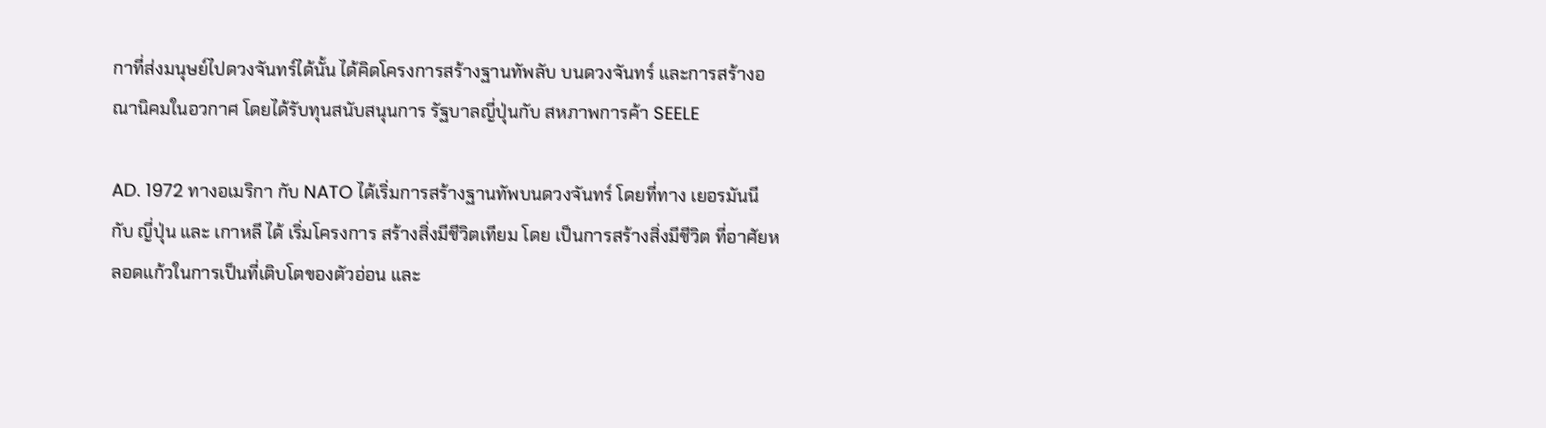กาที่ส่งมนุษย์ไปดวงจันทร์ได้นั้น ได้คิดโครงการสร้างฐานทัพลับ บนดวงจันทร์ และการสร้างอณานิคมในอวกาศ โดยได้รับทุนสนับสนุนการ รัฐบาลญี่ปุ่นกับ สหภาพการค้า SEELE

AD. 1972 ทางอเมริกา กับ NATO ได้เริ่มการสร้างฐานทัพบนดวงจันทร์ โดยที่ทาง เยอรมันนี กับ ญี่ปุ่น และ เกาหลี ได้ เริ่มโครงการ สร้างสิ่งมีชีวิตเทียม โดย เป็นการสร้างสิ่งมีชีวิต ที่อาศัยหลอดแก้วในการเป็นที่เติบโตของตัวอ่อน และ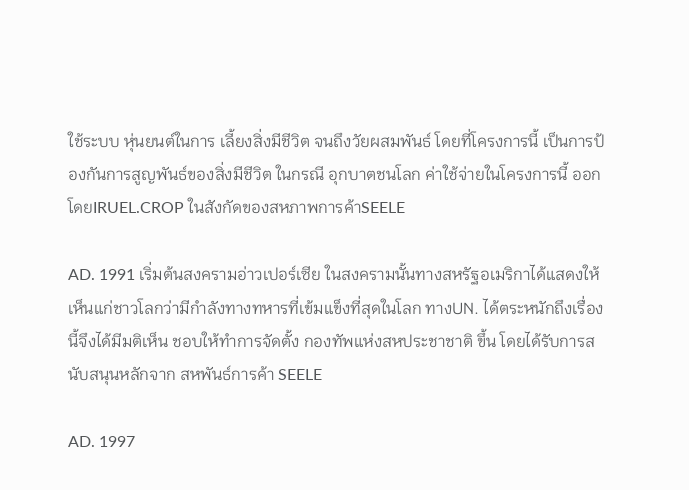ใช้ระบบ หุ่นยนต์ในการ เลี้ยงสิ่งมีชีวิต จนถึงวัยผสมพันธ์ โดยที่โครงการนี้ เป็นการป้องกันการสูญพันธ์ของสิ่งมีชีวิต ในกรณี อุกบาตชนโลก ค่าใช้จ่ายในโครงการนี้ ออกโดยIRUEL.CROP ในสังกัดของสหภาพการค้าSEELE

AD. 1991 เริ่มต้นสงครามอ่าวเปอร์เซีย ในสงครามนั้นทางสหรัฐอเมริกาได้แสดงให้เห็นแก่ชาวโลกว่ามีกำลังทางทหารที่เข้มแข็งที่สุดในโลก ทางUN. ได้ตระหนักถึงเรื่องนี้จึงได้มีมติเห็น ชอบให้ทำการจัดตั้ง กองทัพแห่งสหประชาชาติ ขึ้น โดยได้รับการสนับสนุนหลักจาก สหพันธ์การค้า SEELE

AD. 1997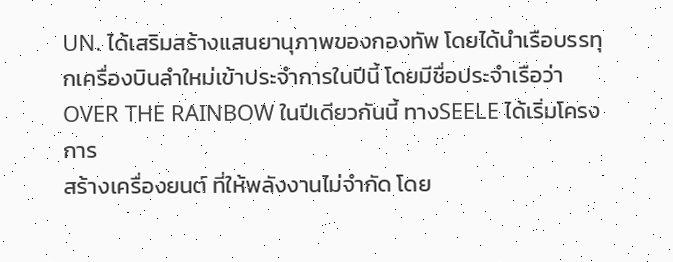UN. ได้เสริมสร้างแสนยานุภาพของกองทัพ โดยได้นำเรือบรรทุกเครื่องบินลำใหม่เข้าประจำการในปีนี้ โดยมีชื่อประจำเรือว่า OVER THE RAINBOW ในปีเดียวกันนี้ ทางSEELE ได้เริ่มโครงการ
สร้างเครื่องยนต์ ที่ให้พลังงานไม่จำกัด โดย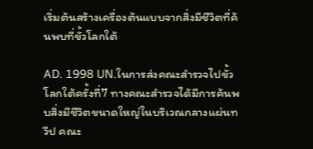เริ่มต้นสร้างเครื่องต้นแบบจากสิ่งมีชีวิตที่ค้นพบที่ขั้วโลกใต้

AD. 1998 UN.ในการส่งคณะสำรวจไปขั้วโลกใต้ครั้งที่7 ทางคณะสำรวจได้มีการค้นพบสิ่งมีชีวิตขนาดใหญ่ในบริเวณกลางแผ่นทวีป คณะ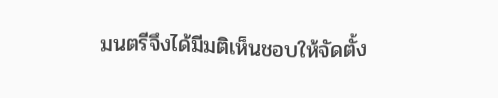มนตรีจึงได้มีมติเห็นชอบให้จัดตั้ง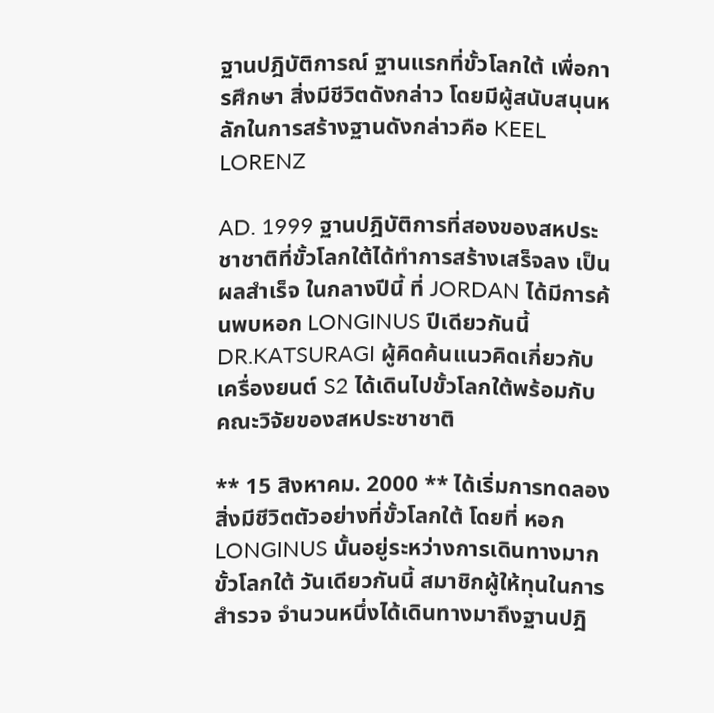ฐานปฎิบัติการณ์ ฐานแรกที่ขั้วโลกใต้ เพื่อการศึกษา สิ่งมีชีวิตดังกล่าว โดยมีผู้สนับสนุนหลักในการสร้างฐานดังกล่าวคือ KEEL LORENZ

AD. 1999 ฐานปฎิบัติการที่สองของสหประชาชาติที่ขั้วโลกใต้ได้ทำการสร้างเสร็จลง เป็นผลสำเร็จ ในกลางปีนี้ ที่ JORDAN ได้มีการค้นพบหอก LONGINUS ปีเดียวกันนี้ DR.KATSURAGI ผู้คิดค้นแนวคิดเกี่ยวกับเครื่องยนต์ S2 ได้เดินไปขั้วโลกใต้พร้อมกับ คณะวิจัยของสหประชาชาติ

** 15 สิงหาคม. 2000 ** ได้เริ่มการทดลองสิ่งมีชีวิตตัวอย่างที่ขั้วโลกใต้ โดยที่ หอกLONGINUS นั้นอยู่ระหว่างการเดินทางมากขั้วโลกใต้ วันเดียวกันนี้ สมาชิกผู้ให้ทุนในการสำรวจ จำนวนหนึ่งได้เดินทางมาถึงฐานปฎิ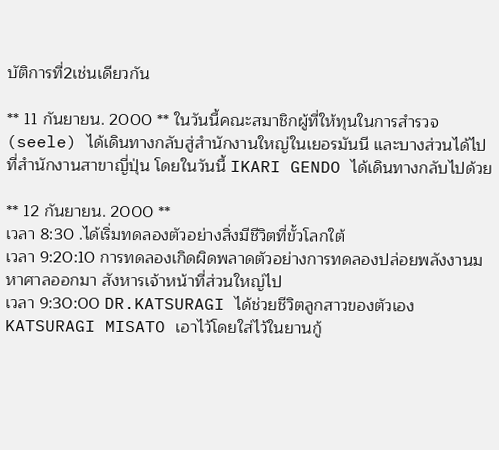บัติการที่2เช่นเดียวกัน

** 11 กันยายน. 2000 ** ในวันนี้คณะสมาชิกผู้ที่ให้ทุนในการสำรวจ (seele) ได้เดินทางกลับสู่สำนักงานใหญ่ในเยอรมันนี และบางส่วนได้ไปที่สำนักงานสาขาญี่ปุ่น โดยในวันนี้ IKARI GENDO ได้เดินทางกลับไปด้วย

** 12 กันยายน. 2000 **
เวลา 8:30 .ได้เริ่มทดลองตัวอย่างสิ่งมีชีวิตที่ขั้วโลกใต้
เวลา 9:20:10 การทดลองเกิดผิดพลาดตัวอย่างการทดลองปล่อยพลังงานมหาศาลออกมา สังหารเจ้าหน้าที่ส่วนใหญ่ไป
เวลา 9:30:00 DR.KATSURAGI ได้ช่วยชีวิตลูกสาวของตัวเอง KATSURAGI MISATO เอาไว้โดยใส่ไว้ในยานกู้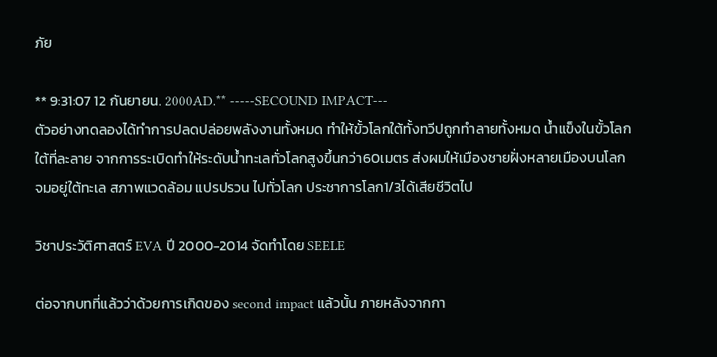ภัย

** 9:31:07 12 กันยายน. 2000AD.** -----SECOUND IMPACT---
ตัวอย่างทดลองได้ทำการปลดปล่อยพลังงานทั้งหมด ทำให้ขั้วโลกใต้ทั้งทวีปถูกทำลายทั้งหมด น้ำแข็งในขั้วโลกใต้ที่ละลาย จากการระเบิดทำให้ระดับน้ำทะเลทั่วโลกสูงขึ้นกว่า60เมตร ส่งผมให้เมืองชายฝั่งหลายเมืองบนโลกจมอยู่ใต้ทะเล สภาพแวดล้อม แปรปรวน ไปทั่วโลก ประชาการโลก1/3ได้เสียชีวิตไป

วิชาประวัติศาสตร์ EVA ปี 2000-2014 จัดทำโดย SEELE

ต่อจากบทที่แล้วว่าด้วยการเกิดของ second impact แล้วนั้น ภายหลังจากกา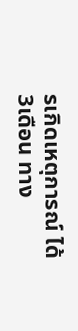รเกิดเหตุการณ์ ได้ 3เดือน ทาง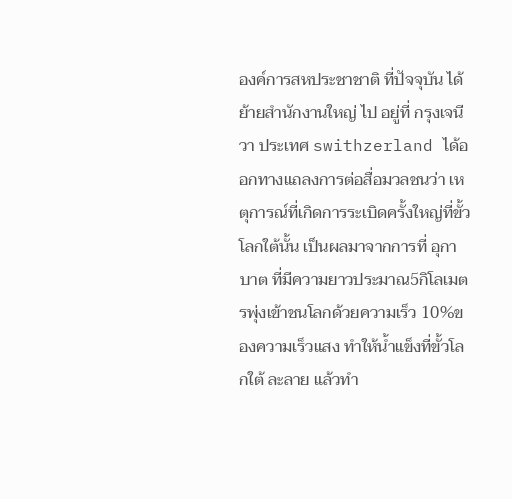องค์การสหประชาชาติ ที่ปัจจุบัน ได้ย้ายสำนักงานใหญ่ ไป อยู่ที่ กรุงเจนีวา ประเทศ swithzerland ได้ออกทางแถลงการต่อสื่อมวลชนว่า เหตุการณ์ที่เกิดการระเบิดครั้งใหญ่ที่ขั้วโลกใต้นั้น เป็นผลมาจากการที่ อุกาบาต ที่มีความยาวประมาณ5กิโลเมตรพุ่งเข้าชนโลกด้วยความเร็ว 10%ของความเร็วแสง ทำให้น้ำแข็งที่ขั้วโลกใต้ ละลาย แล้วทำ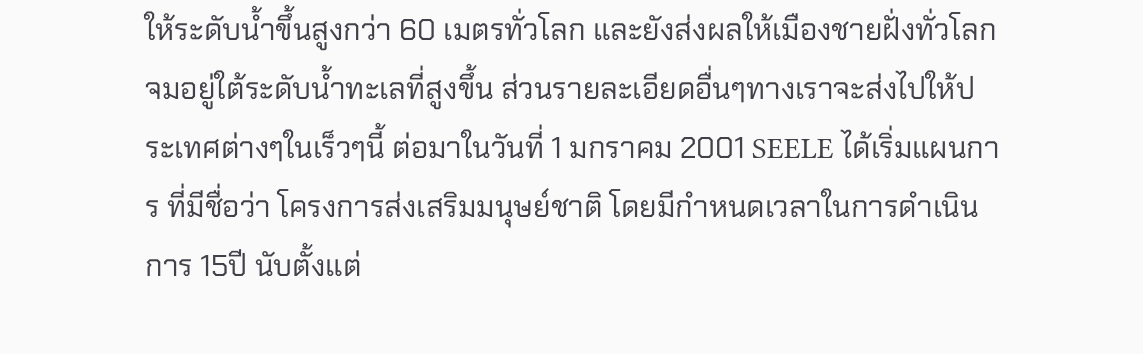ให้ระดับน้ำขึ้นสูงกว่า 60 เมตรทั่วโลก และยังส่งผลให้เมืองชายฝั่งทั่วโลกจมอยู่ใต้ระดับน้ำทะเลที่สูงขึ้น ส่วนรายละเอียดอื่นๆทางเราจะส่งไปให้ประเทศต่างๆในเร็วๆนี้ ต่อมาในวันที่ 1 มกราคม 2001 SEELE ได้เริ่มแผนการ ที่มีชื่อว่า โครงการส่งเสริมมนุษย์ชาติ โดยมีกำหนดเวลาในการดำเนินการ 15ปี นับตั้งแต่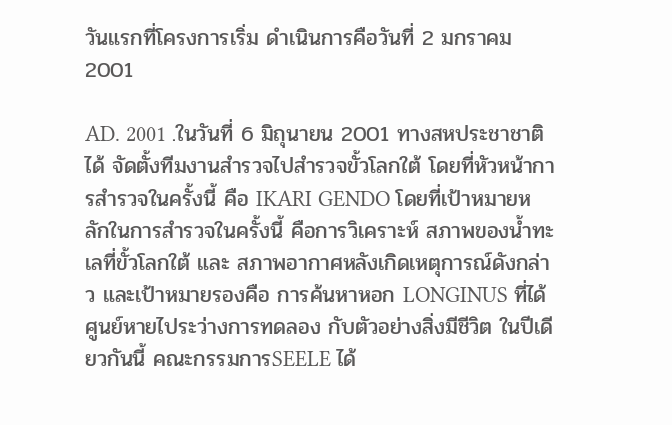วันแรกที่โครงการเริ่ม ดำเนินการคือวันที่ 2 มกราคม 2001

AD. 2001 .ในวันที่ 6 มิถุนายน 2001 ทางสหประชาชาติได้ จัดตั้งทีมงานสำรวจไปสำรวจขั้วโลกใต้ โดยที่หัวหน้าการสำรวจในครั้งนี้ คือ IKARI GENDO โดยที่เป้าหมายหลักในการสำรวจในครั้งนี้ คือการวิเคราะห์ สภาพของน้ำทะเลที่ขั้วโลกใต้ และ สภาพอากาศหลังเกิดเหตุการณ์ดังกล่าว และเป้าหมายรองคือ การค้นหาหอก LONGINUS ที่ได้ศูนย์หายไประว่างการทดลอง กับตัวอย่างสิ่งมีชีวิต ในปีเดียวกันนี้ คณะกรรมการSEELE ได้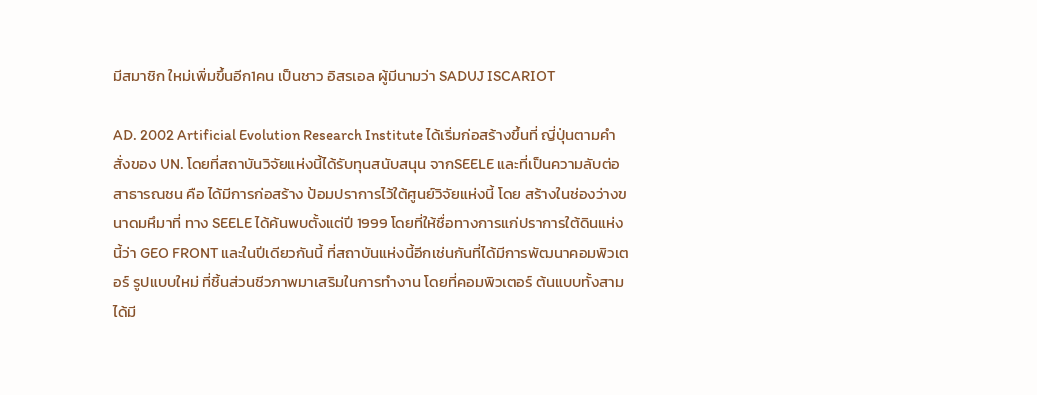มีสมาชิก ใหม่เพิ่มขึ้นอีก1คน เป็นชาว อิสรเอล ผู้มีนามว่า SADUJ ISCARIOT

AD. 2002 Artificial Evolution Research Institute ได้เริ่มก่อสร้างขึ้นที่ ญี่ปุ่นตามคำสั่งของ UN. โดยที่สถาบันวิจัยแห่งนี้ได้รับทุนสนับสนุน จากSEELE และที่เป็นความลับต่อสาธารณชน คือ ได้มีการก่อสร้าง ป้อมปราการไว้ใต้ศูนย์วิจัยแห่งนี้ โดย สร้างในช่องว่างขนาดมหึมาที่ ทาง SEELE ได้ค้นพบตั้งแต่ปี 1999 โดยที่ให้ชื่อทางการแก่ปราการใต้ดินแห่งนี้ว่า GEO FRONT และในปีเดียวกันนี้ ที่สถาบันแห่งนี้อีกเช่นกันที่ได้มีการพัฒนาคอมพิวเตอร์ รูปแบบใหม่ ที่ชิ้นส่วนชีวภาพมาเสริมในการทำงาน โดยที่คอมพิวเตอร์ ต้นแบบทั้งสามได้มี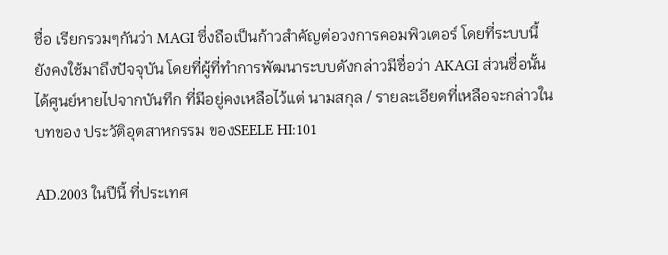ชื่อ เรียกรวมๆกันว่า MAGI ซึ่งถือเป็นก้าวสำคัญต่อวงการคอมพิวเตอร์ โดยที่ระบบนี้ ยังคงใช้มาถึงปัจจุบัน โดยที่ผู้ที่ทำการพัฒนาระบบดังกล่าวมีชื่อว่า AKAGI ส่วนชื่อนั้นได้ศูนย์หายไปจากบันทึก ที่มีอยู่คงเหลือไว้แต่ นามสกุล / รายละเอียดที่เหลือจะกล่าวในบทของ ประวัติอุตสาหกรรม ของSEELE HI:101

AD.2003 ในปีนี้ ที่ประเทศ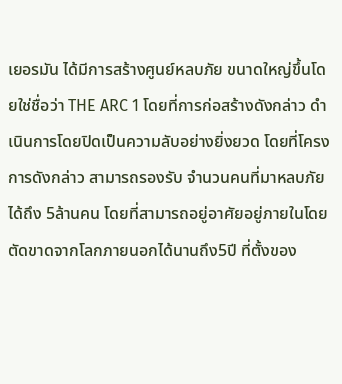เยอรมัน ได้มีการสร้างศูนย์หลบภัย ขนาดใหญ่ขึ้นโดยใช่ชื่อว่า THE ARC 1 โดยที่การก่อสร้างดังกล่าว ดำเนินการโดยปิดเป็นความลับอย่างยิ่งยวด โดยที่โครงการดังกล่าว สามารถรองรับ จำนวนคนที่มาหลบภัยได้ถึง 5ล้านคน โดยที่สามารถอยู่อาศัยอยู่ภายในโดยตัดขาดจากโลกภายนอกได้นานถึง5ปี ที่ตั้งของ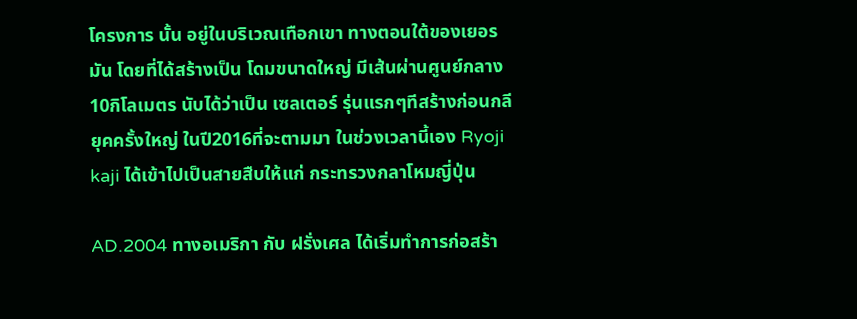โครงการ นั้น อยู่ในบริเวณเทือกเขา ทางตอนใต้ของเยอรมัน โดยที่ได้สร้างเป็น โดมขนาดใหญ่ มีเส้นผ่านศูนย์กลาง 10กิโลเมตร นับได้ว่าเป็น เซลเตอร์ รุ่นแรกๆทีสร้างก่อนกลียุคครั้งใหญ่ ในปี2016ที่จะตามมา ในช่วงเวลานี้เอง Ryoji kaji ได้เข้าไปเป็นสายสืบให้แก่ กระทรวงกลาโหมญี่ปุ่น

AD.2004 ทางอเมริกา กับ ฝรั่งเศล ได้เริ่มทำการก่อสร้า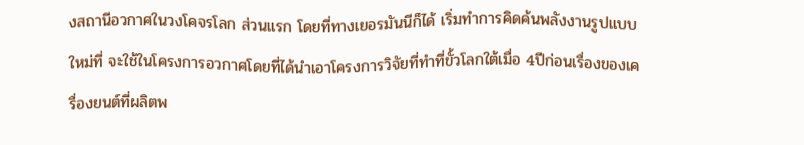งสถานีอวกาศในวงโคจรโลก ส่วนแรก โดยที่ทางเยอรมันนีก็ได้ เริ่มทำการคิดค้นพลังงานรูปแบบใหม่ที่ จะใช้ในโครงการอวกาศโดยที่ได้นำเอาโครงการวิจัยที่ทำที่ขั้วโลกใต้เมื่อ 4ปีก่อนเรื่องของเครื่องยนต์ที่ผลิตพ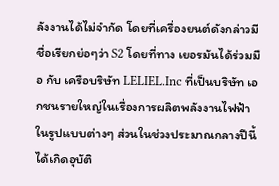ลังงานได้ไม่จำกัด โดยที่เครื่องยนต์ดังกล่าวมีชื่อเรียกย่อๆว่า S2 โดยที่ทาง เยอรมันได้ร่วมมือ กับ เครือบริษัท LELIEL.Inc ที่เป็นบริษัท เอกชนรายใหญ่ในเรื่องการผลิตพลังงานไฟฟ้าในรูปแบบต่างๆ ส่วนในช่วงประมาณกลางปีนี้ ได้เกิดอุบัติ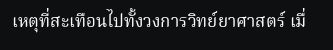เหตุที่สะเทือนไปทั้งวงการวิทย์ยาศาสตร์ เมื่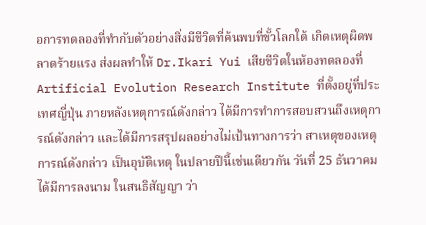อการทดลองที่ทำกับตัวอย่างสิ่งมีชีวิตที่ค้นพบที่ขั้วโลกใต้ เกิดเหตุผิดพลาดร้ายแรง ส่งผลทำให้ Dr.Ikari Yui เสียชีวิตในห้องทดลองที่ Artificial Evolution Research Institute ที่ตั้งอยู่ที่ประเทศญี่ปุ่น ภายหลังเหตุการณ์ดังกล่าว ได้มีการทำการสอบสวนถึงเหตุการณ์ดังกล่าว และได้มีการสรุปผลอย่างไม่เป้นทางการว่า สาเหตุของเหตุการณ์ดังกล่าว เป็นอุบัติเหตุ ในปลายปีนี้เช่นเดียวกัน วันที่ 25 ธันวาคม ได้มีการลงนาม ในสนธิสัญญา ว่า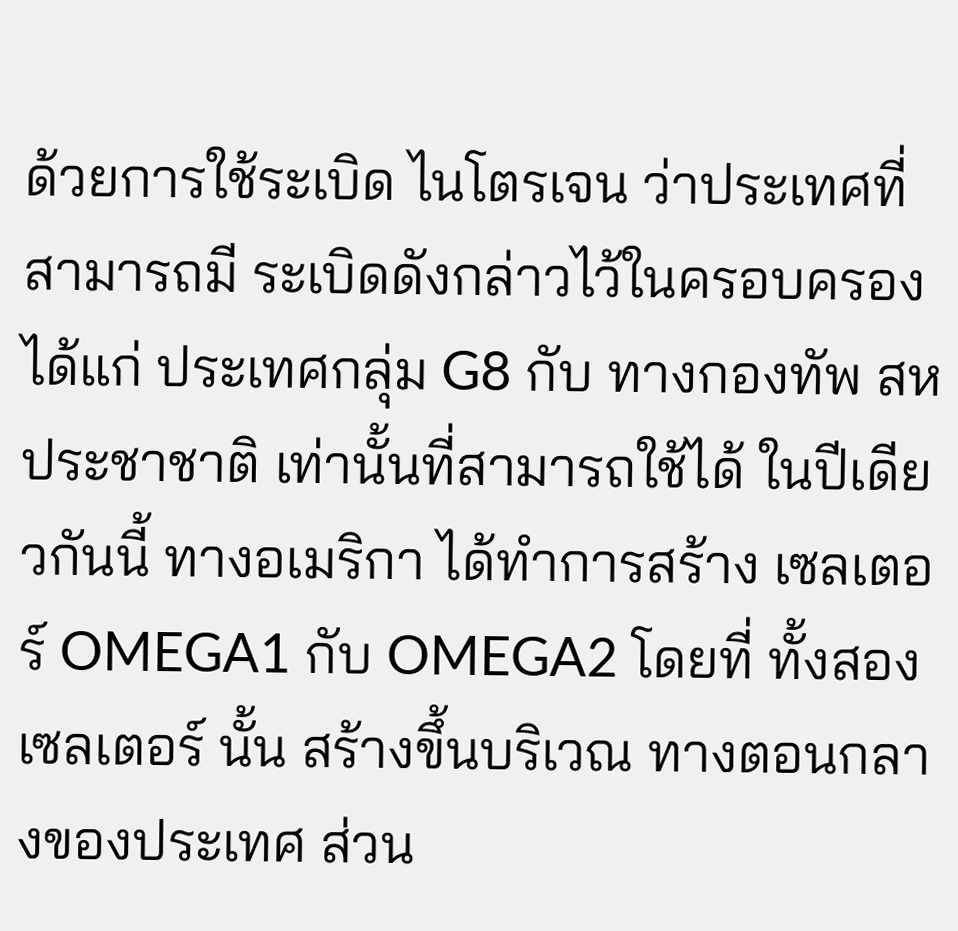ด้วยการใช้ระเบิด ไนโตรเจน ว่าประเทศที่สามารถมี ระเบิดดังกล่าวไว้ในครอบครองได้แก่ ประเทศกลุ่ม G8 กับ ทางกองทัพ สหประชาชาติ เท่านั้นที่สามารถใช้ได้ ในปีเดียวกันนี้ ทางอเมริกา ได้ทำการสร้าง เซลเตอร์ OMEGA1 กับ OMEGA2 โดยที่ ทั้งสองเซลเตอร์ นั้น สร้างขึ้นบริเวณ ทางตอนกลางของประเทศ ส่วน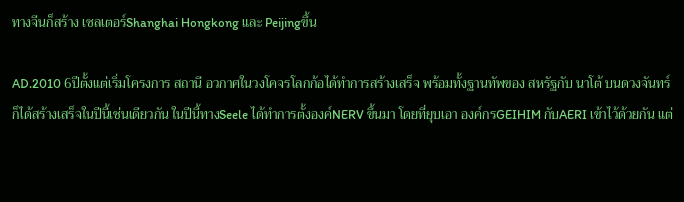ทางจีนก็สร้าง เซลเตอร์Shanghai Hongkong และ Peijingขึ้น

AD.2010 6ปีตั้งแต่เริ่มโครงการ สถานี อวกาศในวงโคจรโลกก้อได้ทำการสร้างเสร็จ พร้อมทั้งฐานทัพของ สหรัฐกับ นาโต้ บนดวงจันทร์ก็ได้สร้างเสร็จในปีนี้เช่นเดียวกัน ในปีนี้ทางSeele ได้ทำการตั้งองค์NERV ขึ้นมา โดยที่ยุบเอา องค์กรGEIHIM กับAERI เข้าไว้ด้วยกัน แต่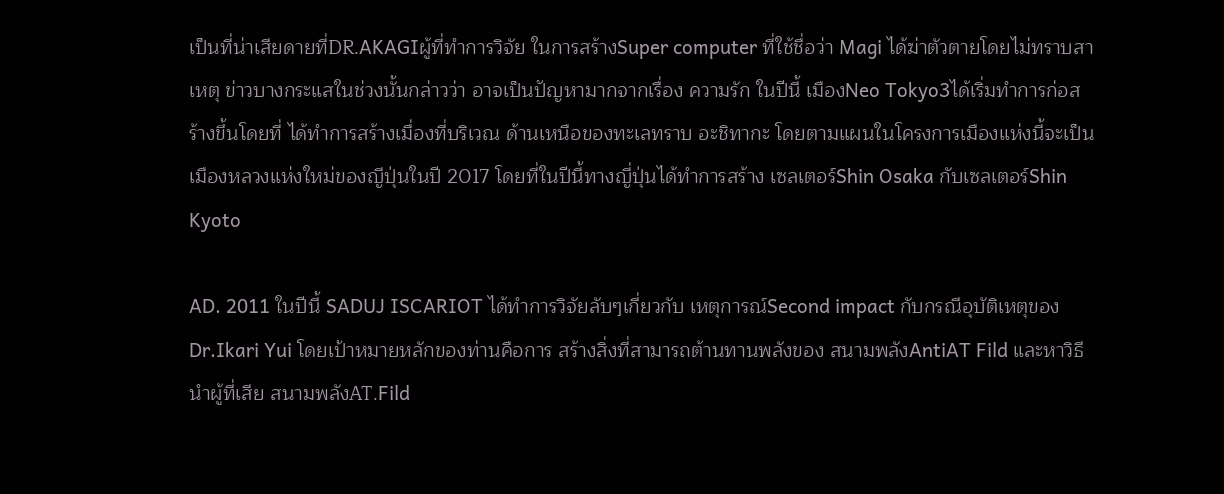เป็นที่น่าเสียดายที่DR.AKAGIผู้ที่ทำการวิจัย ในการสร้างSuper computer ที่ใช้ชื่อว่า Magi ได้ฆ่าตัวตายโดยไม่ทราบสาเหตุ ข่าวบางกระแสในช่วงนั้นกล่าวว่า อาจเป็นปัญหามากจากเรื่อง ความรัก ในปีนี้ เมืองNeo Tokyo3ได้เริ่มทำการก่อสร้างขึ้นโดยที่ ได้ทำการสร้างเมื่องที่บริเวณ ด้านเหนือของทะเลทราบ อะชิทากะ โดยตามแผนในโครงการเมืองแห่งนี้จะเป็นเมืองหลวงแห่งใหม่ของญีปุ่นในปี 2017 โดยที่ในปีนี้ทางญี่ปุ่นได้ทำการสร้าง เซลเตอร์Shin Osaka กับเซลเตอร์Shin Kyoto

AD. 2011 ในปีนี้ SADUJ ISCARIOT ได้ทำการวิจัยลับๆเกี่ยวกับ เหตุการณ์Second impact กับกรณีอุบัติเหตุของ Dr.Ikari Yui โดยเป้าหมายหลักของท่านคือการ สร้างสิ่งที่สามารถต้านทานพลังของ สนามพลังAntiAT Fild และหาวิธีนำผู้ที่เสีย สนามพลังAT.Fild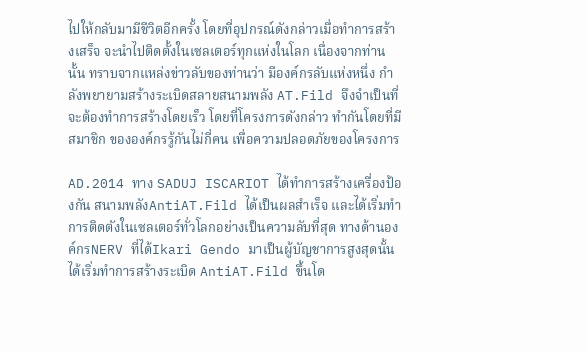ไปให้กลับมามีชีวิตอีกครั้ง โดยที่อุปกรณ์ดังกล่าวเมื่อทำการสร้างเสร็จ จะนำไปติดตั้งในเซลเตอร์ทุกแห่งในโลก เนื่องจากท่านนั้น ทราบจากแหล่งข่าวลับของท่านว่า มีองค์กรลับแห่งหนึ่ง กำลังพยายามสร้างระเบิดสลายสนามพลัง AT.Fild จึงจำเป็นที่จะต้องทำการสร้างโดยเร็ว โดยที่โครงการดังกล่าว ทำกันโดยที่มีสมาชิก ขององค์กรรู้กันไม่กี่คน เพื่อความปลอดภัยของโครงการ

AD.2014 ทาง SADUJ ISCARIOT ได้ทำการสร้างเครื่องป้องกัน สนามพลังAntiAT.Fild ได้เป็นผลสำเร็จ และได้เริ่มทำการติดตังในเซลเตอร์ทั่วโลกอย่างเป็นความลับที่สุด ทางด้านองค์กรNERV ที่ได้Ikari Gendo มาเป็นผู้บัญชาการสูงสุดนั้น ได้เริ่มทำการสร้างระเบิด AntiAT.Fild ขึ้นโด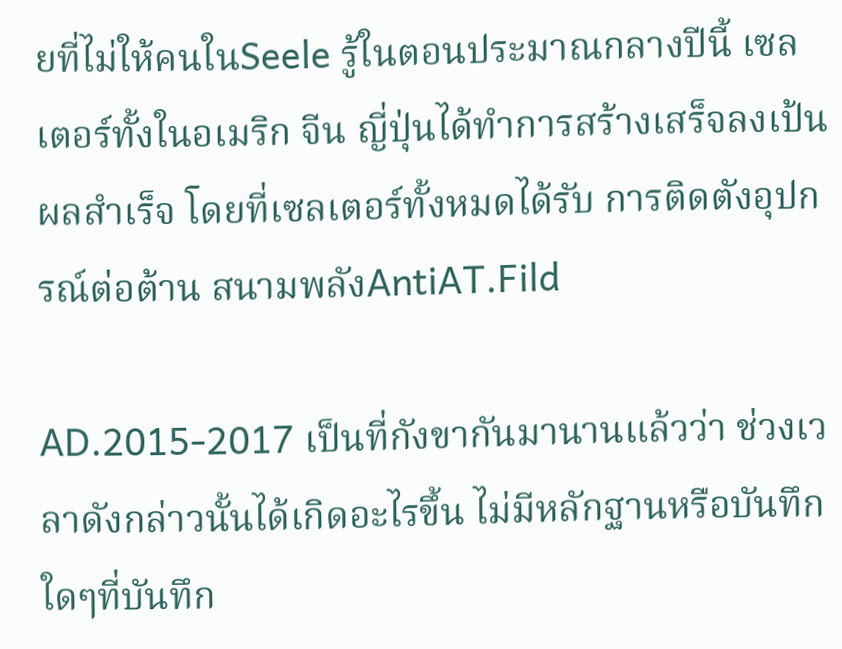ยที่ไม่ให้คนในSeele รู้ในตอนประมาณกลางปีนี้ เซลเตอร์ทั้งในอเมริก จีน ญี่ปุ่นได้ทำการสร้างเสร็จลงเป้นผลสำเร็จ โดยที่เซลเตอร์ทั้งหมดได้รับ การติดตังอุปกรณ์ต่อต้าน สนามพลังAntiAT.Fild

AD.2015-2017 เป็นที่กังขากันมานานแล้วว่า ช่วงเวลาดังกล่าวนั้นได้เกิดอะไรขึ้น ไม่มีหลักฐานหรือบันทึกใดๆที่บันทึก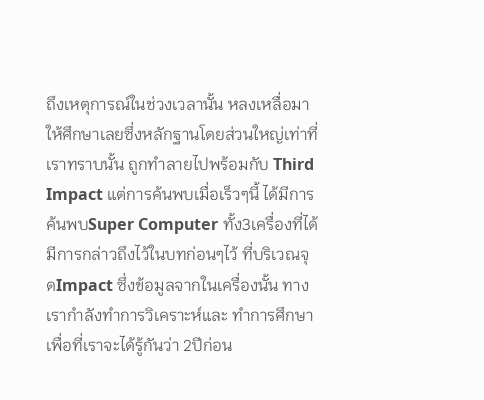ถึงเหตุการณ์ในช่วงเวลานั้น หลงเหลื่อมาให้ศึกษาเลยซึ่งหลักฐานโดยส่วนใหญ่เท่าที่เราทราบนั้น ถูกทำลายไปพร้อมกับ Third Impact แต่การค้นพบเมื่อเร็วๆนี้ ได้มีการค้นพบSuper Computer ทั้ง3เครื่องที่ได้มีการกล่าวถึงไว้ในบทก่อนๆไว้ ที่บริเวณจุดImpact ซึ่งข้อมูลจากในเครื่องนั้น ทางเรากำลังทำการวิเคราะห์และ ทำการศึกษา เพื่อที่เราจะได้รู้กันว่า 2ปีก่อน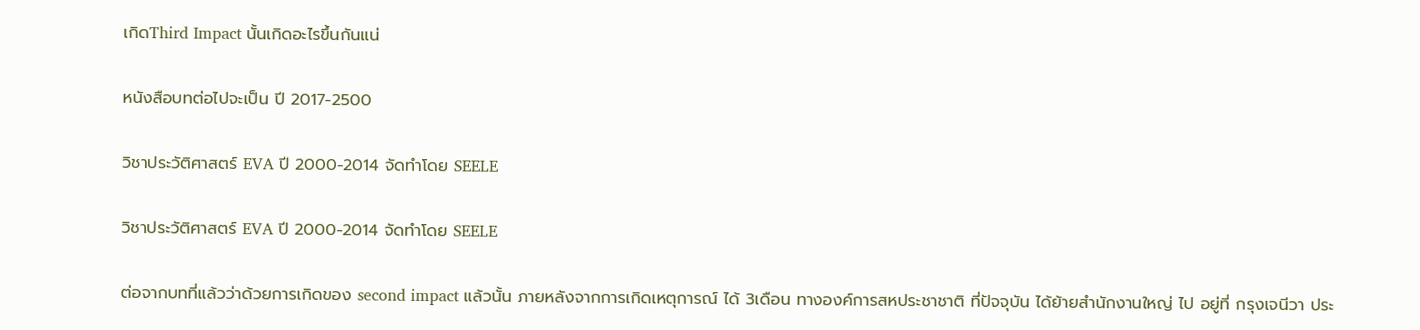เกิดThird Impact นั้นเกิดอะไรขึ้นกันแน่

หนังสือบทต่อไปจะเป็น ปี 2017-2500

วิชาประวัติศาสตร์ EVA ปี 2000-2014 จัดทำโดย SEELE

วิชาประวัติศาสตร์ EVA ปี 2000-2014 จัดทำโดย SEELE

ต่อจากบทที่แล้วว่าด้วยการเกิดของ second impact แล้วนั้น ภายหลังจากการเกิดเหตุการณ์ ได้ 3เดือน ทางองค์การสหประชาชาติ ที่ปัจจุบัน ได้ย้ายสำนักงานใหญ่ ไป อยู่ที่ กรุงเจนีวา ประ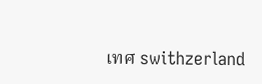เทศ swithzerland